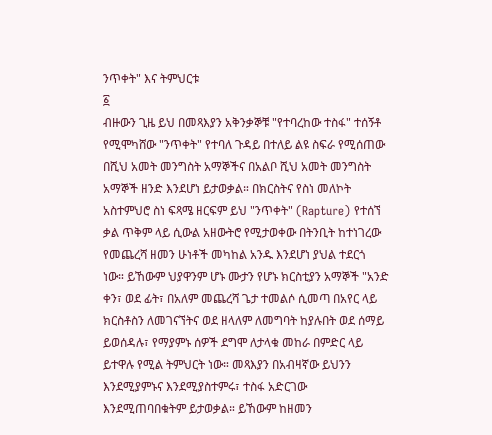ንጥቀት" እና ትምህርቱ
፩
ብዙውን ጊዜ ይህ በመጻእያን አቅንቃኞቹ "የተባረከው ተስፋ" ተሰኝቶ የሚሞካሸው "ንጥቀት" የተባለ ጉዳይ በተለይ ልዩ ስፍራ የሚሰጠው በሺህ አመት መንግስት አማኞችና በአልቦ ሺህ አመት መንግስት አማኞች ዘንድ እንደሆነ ይታወቃል። በክርስትና የስነ መለኮት አስተምህሮ ስነ ፍጻሜ ዘርፍም ይህ "ንጥቀት" (Rapture) የተሰኘ ቃል ጥቅም ላይ ሲውል አዘውትሮ የሚታወቀው በትንቢት ከተነገረው የመጨረሻ ዘመን ሁነቶች መካከል አንዱ እንደሆነ ያህል ተደርጎ ነው። ይኸውም ህያዋንም ሆኑ ሙታን የሆኑ ክርስቲያን አማኞች "አንድ ቀን፣ ወደ ፊት፣ በአለም መጨረሻ ጌታ ተመልሶ ሲመጣ በአየር ላይ ክርስቶስን ለመገናኘትና ወደ ዘላለም ለመግባት ከያሉበት ወደ ሰማይ ይወሰዳሉ፣ የማያምኑ ሰዎች ደግሞ ለታላቁ መከራ በምድር ላይ ይተዋሉ የሚል ትምህርት ነው። መጻእያን በአብዛኛው ይህንን እንደሚያምኑና እንደሚያስተምሩ፣ ተስፋ አድርገው እንደሚጠባበቁትም ይታወቃል። ይኸውም ከዘመን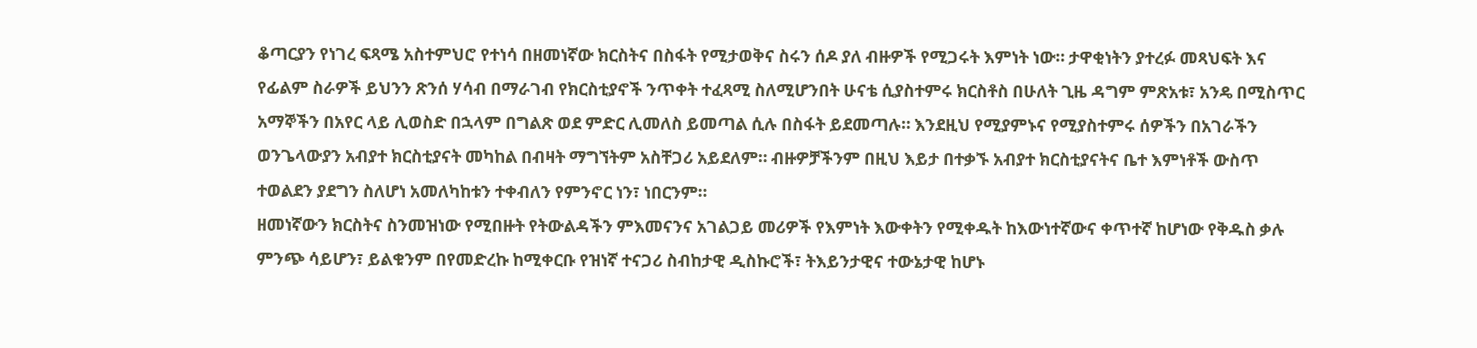ቆጣርያን የነገረ ፍጻሜ አስተምህሮ የተነሳ በዘመነኛው ክርስትና በስፋት የሚታወቅና ስሩን ሰዶ ያለ ብዙዎች የሚጋሩት እምነት ነው። ታዋቂነትን ያተረፉ መጻህፍት እና የፊልም ስራዎች ይህንን ጽንሰ ሃሳብ በማራገብ የክርስቲያኖች ንጥቀት ተፈጻሚ ስለሚሆንበት ሁናቴ ሲያስተምሩ ክርስቶስ በሁለት ጊዜ ዳግም ምጽአቱ፣ አንዴ በሚስጥር አማኞችን በአየር ላይ ሊወስድ በኋላም በግልጽ ወደ ምድር ሊመለስ ይመጣል ሲሉ በስፋት ይደመጣሉ። እንደዚህ የሚያምኑና የሚያስተምሩ ሰዎችን በአገራችን ወንጌላውያን አብያተ ክርስቲያናት መካከል በብዛት ማግኘትም አስቸጋሪ አይደለም። ብዙዎቻችንም በዚህ እይታ በተቃኙ አብያተ ክርስቲያናትና ቤተ እምነቶች ውስጥ ተወልደን ያደግን ስለሆነ አመለካከቱን ተቀብለን የምንኖር ነን፣ ነበርንም።
ዘመነኛውን ክርስትና ስንመዝነው የሚበዙት የትውልዳችን ምእመናንና አገልጋይ መሪዎች የእምነት እውቀትን የሚቀዱት ከእውነተኛውና ቀጥተኛ ከሆነው የቅዱስ ቃሉ ምንጭ ሳይሆን፣ ይልቁንም በየመድረኩ ከሚቀርቡ የዝነኛ ተናጋሪ ስብከታዊ ዲስኩሮች፣ ትእይንታዊና ተውኔታዊ ከሆኑ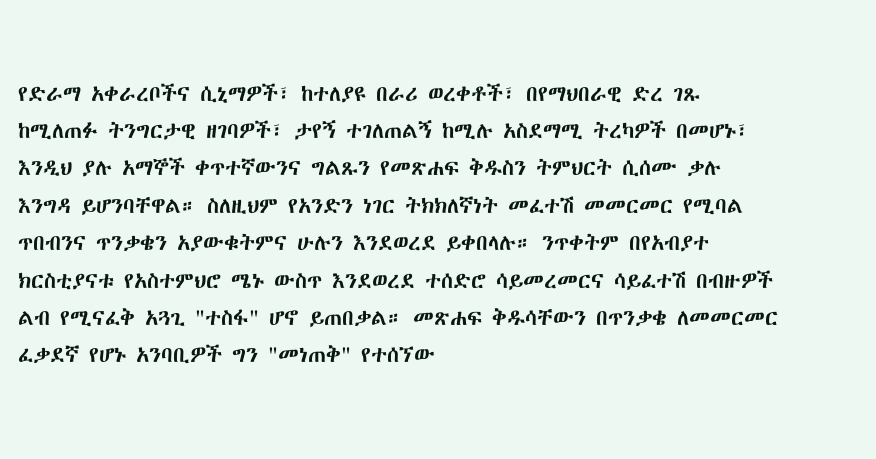የድራማ አቀራረቦችና ሲኒማዎች፣ ከተለያዩ በራሪ ወረቀቶች፣ በየማህበራዊ ድረ ገጹ ከሚለጠፉ ትንግርታዊ ዘገባዎች፣ ታየኝ ተገለጠልኝ ከሚሉ አስደማሚ ትረካዎች በመሆኑ፣ እንዲህ ያሉ አማኞች ቀጥተኛውንና ግልጹን የመጽሐፍ ቅዱስን ትምህርት ሲሰሙ ቃሉ እንግዳ ይሆንባቸዋል። ስለዚህም የአንድን ነገር ትክክለኛነት መፈተሽ መመርመር የሚባል ጥበብንና ጥንቃቄን አያውቁትምና ሁሉን እንደወረደ ይቀበላሉ። ንጥቀትም በየአብያተ ክርስቲያናቱ የአስተምህሮ ሜኑ ውስጥ እንደወረደ ተሰድሮ ሳይመረመርና ሳይፈተሽ በብዙዎች ልብ የሚናፈቅ አጓጊ "ተስፋ" ሆኖ ይጠበቃል። መጽሐፍ ቅዱሳቸውን በጥንቃቄ ለመመርመር ፈቃደኛ የሆኑ አንባቢዎች ግን "መነጠቅ" የተሰኘው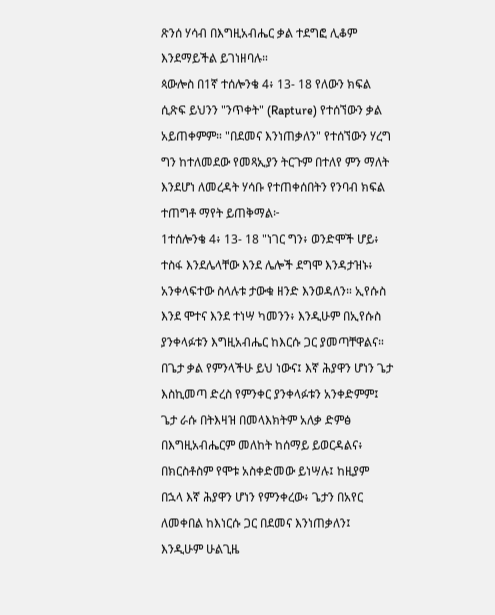ጽንሰ ሃሳብ በእግዚአብሔር ቃል ተደግፎ ሊቆም እንደማይችል ይገነዘባሉ።
ጳውሎስ በ1ኛ ተሰሎንቄ 4፥ 13- 18 የለውን ክፍል ሲጽፍ ይህንን "ንጥቀት" (Rapture) የተሰኘውን ቃል አይጠቀምም። "በደመና እንነጠቃለን" የተሰኘውን ሃረግ ግን ከተለመደው የመጻኢያን ትርጉም በተለየ ምን ማለት እንደሆነ ለመረዳት ሃሳቡ የተጠቀሰበትን የንባብ ክፍል ተጠግቶ ማየት ይጠቅማል፦
1ተሰሎንቄ 4፥ 13- 18 "ነገር ግን፥ ወንድሞች ሆይ፥ ተስፋ እንደሌላቸው እንደ ሌሎች ደግሞ እንዳታዝኑ፥ አንቀላፍተው ስላሉቱ ታውቁ ዘንድ እንወዳለን። ኢየሱስ እንደ ሞተና እንደ ተነሣ ካመንን፥ እንዲሁም በኢየሱስ ያንቀላፉቱን እግዚአብሔር ከእርሱ ጋር ያመጣቸዋልና። በጌታ ቃል የምንላችሁ ይህ ነውና፤ እኛ ሕያዋን ሆነን ጌታ እስኪመጣ ድረስ የምንቀር ያንቀላፉቱን አንቀድምም፤ ጌታ ራሱ በትእዛዝ በመላእክትም አለቃ ድምፅ በእግዚአብሔርም መለከት ከሰማይ ይወርዳልና፥ በክርስቶስም የሞቱ አስቀድመው ይነሣሉ፤ ከዚያም በኋላ እኛ ሕያዋን ሆነን የምንቀረው፥ ጌታን በአየር ለመቀበል ከእነርሱ ጋር በደመና እንነጠቃለን፤ እንዲሁም ሁልጊዜ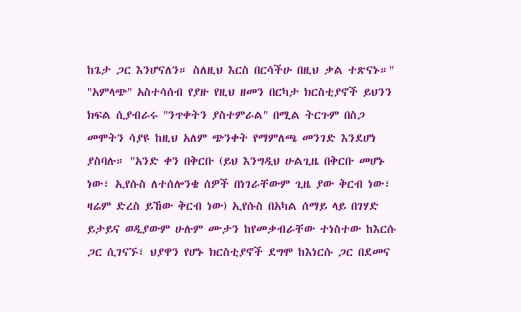ከጌታ ጋር እንሆናለን። ስለዚህ እርስ በርሳችሁ በዚህ ቃል ተጽናኑ።"
"አምላጭ" አስተሳሰብ የያዙ የዚህ ዘመን በርካታ ክርስቲያኖች ይህንን ክፍል ሲያብራሩ "ንጥቀትን ያስተምራል" በሚል ትርጉም በስጋ መሞትን ሳያዩ ከዚህ አለም ጭንቀት የማምለጫ መንገድ እንደሆነ ያስባሉ። "አንድ ቀን በቅርቡ (ይህ እንግዲህ ሁልጊዜ በቅርቡ መሆኑ ነው፣ ኢየሱስ ለተሰሎንቄ ሰዎች በነገራቸውም ጊዜ ያው ቅርብ ነው፣ ዛሬም ድረስ ይኸው ቅርብ ነው) ኢየሱስ በአካል ሰማይ ላይ በገሃድ ይታይና ወዲያውም ሁሉም ሙታን ከየመቃብራቸው ተነስተው ከእርሱ ጋር ሲገናኙ፣ ህያዋን የሆኑ ክርስቲያኖች ደግሞ ከእነርሱ ጋር በደመና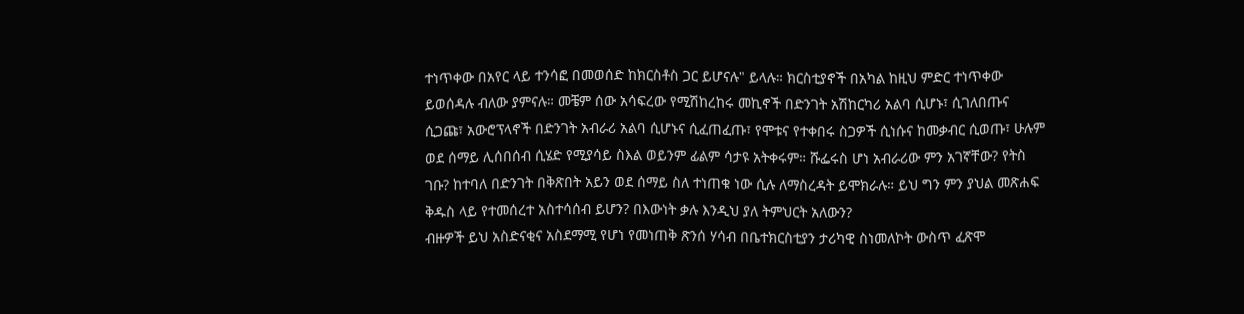ተነጥቀው በአየር ላይ ተንሳፎ በመወሰድ ከክርስቶስ ጋር ይሆናሉ" ይላሉ። ክርስቲያኖች በአካል ከዚህ ምድር ተነጥቀው ይወሰዳሉ ብለው ያምናሉ። መቼም ሰው አሳፍረው የሚሽከረከሩ መኪኖች በድንገት አሽከርካሪ አልባ ሲሆኑ፣ ሲገለበጡና ሲጋጩ፣ አውሮፕላኖች በድንገት አብራሪ አልባ ሲሆኑና ሲፈጠፈጡ፣ የሞቱና የተቀበሩ ስጋዎች ሲነሱና ከመቃብር ሲወጡ፣ ሁሉም ወደ ሰማይ ሊሰበሰብ ሲሄድ የሚያሳይ ስእል ወይንም ፊልም ሳታዩ አትቀሩም። ሹፌሩስ ሆነ አብራሪው ምን አገኛቸው? የትስ ገቡ? ከተባለ በድንገት በቅጽበት አይን ወደ ሰማይ ስለ ተነጠቁ ነው ሲሉ ለማስረዳት ይሞክራሉ። ይህ ግን ምን ያህል መጽሐፍ ቅዱስ ላይ የተመሰረተ አስተሳሰብ ይሆን? በእውነት ቃሉ እንዲህ ያለ ትምህርት አለውን?
ብዙዎች ይህ አስድናቂና አስደማሚ የሆነ የመነጠቅ ጽንሰ ሃሳብ በቤተክርስቲያን ታሪካዊ ስነመለኮት ውስጥ ፈጽሞ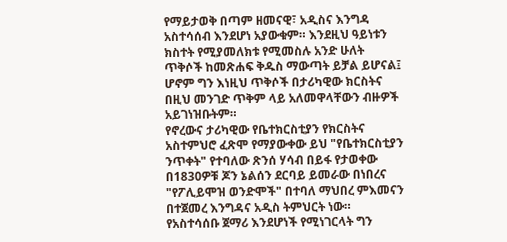የማይታወቅ በጣም ዘመናዊ፣ አዲስና እንግዳ አስተሳሰብ እንደሆነ አያውቁም። እንደዚህ ዓይነቱን ክስተት የሚያመለክቱ የሚመስሉ አንድ ሁለት ጥቅሶች ከመጽሐፍ ቅዱስ ማውጣት ይቻል ይሆናል፤ ሆኖም ግን እነዚህ ጥቅሶች በታሪካዊው ክርስትና በዚህ መንገድ ጥቅም ላይ አለመዋላቸውን ብዙዎች አይገነዝቡትም።
የኖረውና ታሪካዊው የቤተክርስቲያን የክርስትና አስተምህሮ ፈጽሞ የማያውቀው ይህ "የቤተክርስቲያን ንጥቀት" የተባለው ጽንሰ ሃሳብ በይፋ የታወቀው በ1830ዎቹ ጆን ኔልሰን ደርባይ ይመራው በነበረና "የፖሊይሞዝ ወንድሞች" በተባለ ማህበረ ምእመናን በተጀመረ እንግዳና አዲስ ትምህርት ነው። የአስተሳሰቡ ጀማሪ እንደሆነች የሚነገርላት ግን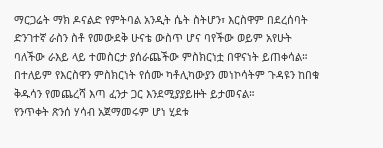ማርጋሬት ማክ ዶናልድ የምትባል አንዲት ሴት ስትሆን፣ እርስዋም በደረሰባት ድንገተኛ ራስን ስቶ የመውደቅ ሁናቴ ውስጥ ሆና ባየችው ወይም አየሁት ባለችው ራእይ ላይ ተመስርታ ያሰራጨችው ምስክርነቷ በዋናነት ይጠቀሳል። በተለይም የእርስዋን ምስክርነት የሰሙ ካቶሊካውያን መነኮሳትም ጉዳዩን ከበቁ ቅዱሳን የመጨረሻ እጣ ፈንታ ጋር እንደሚያያይዙት ይታመናል።
የንጥቀት ጽንሰ ሃሳብ አጀማመሩም ሆነ ሂደቱ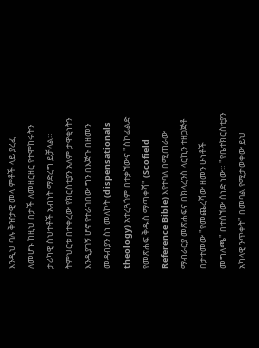እንዲህ ባሉ ቅዠታዊ መላ ምቶች ላይ ያረፈ ለመሆኑ ከዚህ በታች ለመዘርዘር የተሞከሩትን ታሪካዊ ስህተቶች አብነት ማድረግ ይቻላል። ትምህርቱ በተቀረው የክርስቲያን አለም ታዋቂነትን እንዲያገኝ ሆኖ የተራገበው ግን በእጅጉ በዘመን መዳብያን ስነ መለኮት (dispensationals theology) አተረጓጎም በተቃኘውና "ስኮፊልድ የመጽሐፍ ቅዱስ ማጣቀሻ" (Scofield Reference Bible) እየተባለ በሚጠራው ማብራርያ መጽሐፍና በክላረንስ ላርኪን ተዘጋጅቶ በታተመው "የመጨረሻው ዘመን ሁነቶች መግለጫ" በተሰኘው ሰነድ ነው። "የቤተክርስቲያን አካላዊ ንጥቀት" በመባል የሚታወቀው ይህ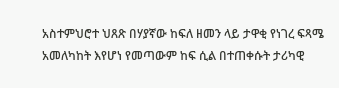አስተምህሮተ ህጸጽ በሃያኛው ከፍለ ዘመን ላይ ታዋቂ የነገረ ፍጻሜ አመለካከት እየሆነ የመጣውም ከፍ ሲል በተጠቀሱት ታሪካዊ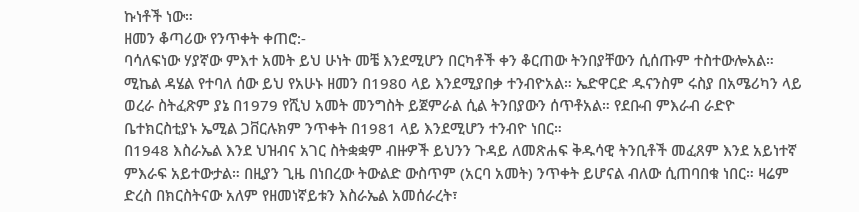ኩነቶች ነው።
ዘመን ቆጣሪው የንጥቀት ቀጠሮ:-
ባሳለፍነው ሃያኛው ምእተ አመት ይህ ሁነት መቼ እንደሚሆን በርካቶች ቀን ቆርጠው ትንበያቸውን ሲሰጡም ተስተውሎአል። ሚኬል ዳሄል የተባለ ሰው ይህ የአሁኑ ዘመን በ1980 ላይ እንደሚያበቃ ተንብዮአል። ኤድዋርድ ዱናንስም ሩስያ በአሜሪካን ላይ ወረራ ስትፈጽም ያኔ በ1979 የሺህ አመት መንግስት ይጀምራል ሲል ትንበያውን ሰጥቶአል። የደቡብ ምእራብ ራድዮ ቤተክርስቲያኑ ኤሚል ጋቨርሉክም ንጥቀት በ1981 ላይ እንደሚሆን ተንብዮ ነበር።
በ1948 እስራኤል እንደ ህዝብና አገር ስትቋቋም ብዙዎች ይህንን ጉዳይ ለመጽሐፍ ቅዱሳዊ ትንቢቶች መፈጸም እንደ አይነተኛ ምእራፍ አይተውታል። በዚያን ጊዜ በነበረው ትውልድ ውስጥም (አርባ አመት) ንጥቀት ይሆናል ብለው ሲጠባበቁ ነበር። ዛሬም ድረስ በክርስትናው አለም የዘመነኛይቱን እስራኤል አመሰራረት፣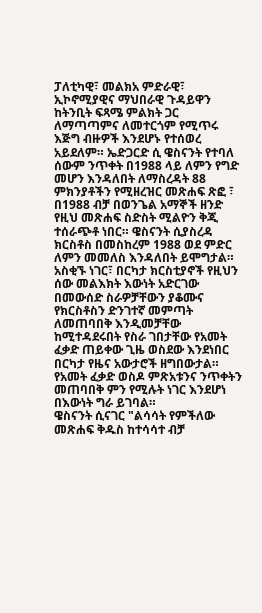ፓለቲካዊ፣ መልክአ ምድራዊ፣ ኢኮኖሚያዊና ማህበራዊ ጉዳይዋን ከትንቢት ፍጻሜ ምልክት ጋር ለማጣጣምና ለመተርጎም የሚጥሩ እጅግ ብዙዎች እንደሆኑ የተሰወረ አይደለም። ኤድጋርድ ሲ ዌስናንት የተባለ ሰውም ንጥቀት በ1988 ላይ ለምን የግድ መሆን እንዳለበት ለማስረዳት 88 ምክንያቶችን የሚዘረዝር መጽሐፍ ጽፎ ፣ በ1988 ብቻ በወንጌል አማኞች ዘንድ የዚህ መጽሐፍ ስድስት ሚልዮን ቅጂ ተሰራጭቶ ነበር። ዌስናንት ሲያስረዳ ክርስቶስ በመስከረም 1988 ወደ ምድር ለምን መመለስ እንዳለበት ይሞግታል። አስቂኙ ነገር፣ በርካታ ክርስቲያኖች የዚህን ሰው መልእክት እውነት አድርገው በመውሰድ ስራዎቻቸውን ያቆሙና የክርስቶስን ድንገተኛ መምጣት ለመጠባበቅ እንዲመቻቸው ከሚተዳደሩበት የስራ ገበታቸው የአመት ፈቃድ ጠይቀው ጊዜ ወስደው እንደነበር በርካታ የዜና አውታሮች ዘግበውታል። የአመት ፈቃድ ወስዶ ምጽአቱንና ንጥቀትን መጠባበቅ ምን የሚሉት ነገር እንደሆነ በእውነት ግራ ይገባል።
ዌስናንት ሲናገር "ልሳሳት የምችለው መጽሐፍ ቅዱስ ከተሳሳተ ብቻ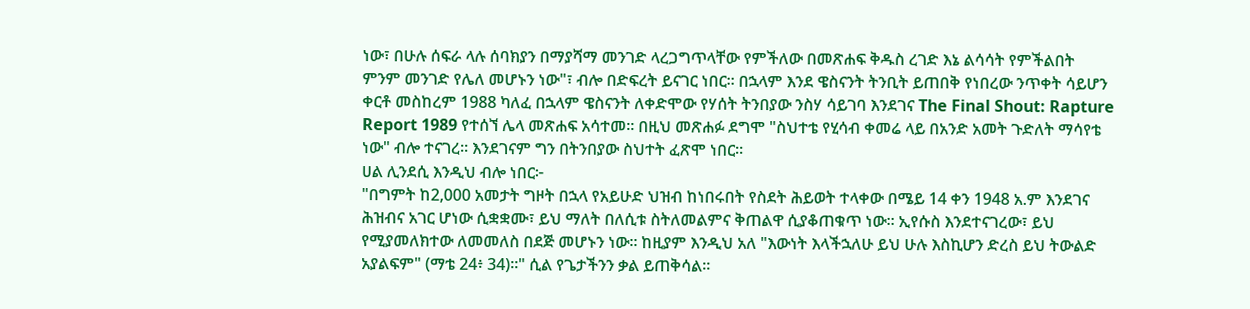ነው፣ በሁሉ ሰፍራ ላሉ ሰባክያን በማያሻማ መንገድ ላረጋግጥላቸው የምችለው በመጽሐፍ ቅዱስ ረገድ እኔ ልሳሳት የምችልበት ምንም መንገድ የሌለ መሆኑን ነው"፣ ብሎ በድፍረት ይናገር ነበር። በኋላም እንደ ዌስናንት ትንቢት ይጠበቅ የነበረው ንጥቀት ሳይሆን ቀርቶ መስከረም 1988 ካለፈ በኋላም ዌስናንት ለቀድሞው የሃሰት ትንበያው ንስሃ ሳይገባ እንደገና The Final Shout: Rapture Report 1989 የተሰኘ ሌላ መጽሐፍ አሳተመ። በዚህ መጽሐፉ ደግሞ "ስህተቴ የሂሳብ ቀመሬ ላይ በአንድ አመት ጉድለት ማሳየቴ ነው" ብሎ ተናገረ። እንደገናም ግን በትንበያው ስህተት ፈጽሞ ነበር።
ሀል ሊንደሲ እንዲህ ብሎ ነበር፦
"በግምት ከ2,000 አመታት ግዞት በኋላ የአይሁድ ህዝብ ከነበሩበት የስደት ሕይወት ተላቀው በሜይ 14 ቀን 1948 አ.ም እንደገና ሕዝብና አገር ሆነው ሲቋቋሙ፣ ይህ ማለት በለሲቱ ስትለመልምና ቅጠልዋ ሲያቆጠቁጥ ነው። ኢየሱስ እንደተናገረው፣ ይህ የሚያመለክተው ለመመለስ በደጅ መሆኑን ነው። ከዚያም እንዲህ አለ "እውነት እላችኋለሁ ይህ ሁሉ እስኪሆን ድረስ ይህ ትውልድ አያልፍም" (ማቴ 24፥ 34)።" ሲል የጌታችንን ቃል ይጠቅሳል።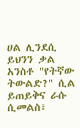ሀል ሊንደሲ ይህንን ቃል አንስቶ "የትኛው ትውልድ?" ሲል ይጠይቅና ራሱ ሲመልስ፣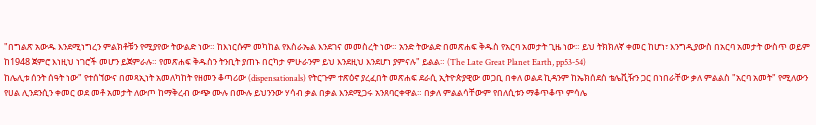"በግልጽ አውዱ እንደሚነግረን ምልክቶቹን የሚያየው ትውልድ ነው። ከእነርሱም መካከል የእስራኤል እንደገና መመስረት ነው። አንድ ትውልድ በመጽሐፍ ቅዱስ የአርባ አመታት ጊዜ ነው። ይህ ትክክለኛ ቀመር ከሆነ፣ እንግዲያውስ በአርባ አመታት ውስጥ ወይም ከ1948 ጀምሮ እነዚህ ነገሮች መሆን ይጀምራሉ። የመጽሐፍ ቅዱስን ትንቢት ያጠኑ በርካታ ምሁራንም ይህ እንደዚህ እንደሆነ ያምናሉ" ይልል። (The Late Great Planet Earth, pp53-54)
ከሌሊቱ ሰንት ሰዓት ነው" የተሰኘውና በመጻኢነት አመለካከት የዘመን ቆጣሪው (dispensationals) የትርጉም ተጽዕኖ ያረፈበት መጽሐፍ ደራሲ ኢትዮጵያዊው መጋቢ በቀለ ወልደ ኪዳንም ከኤክሰደስ ቴሌቪዥን ጋር በነበራቸው ቃለ ምልልስ "አርባ አመት" የሚለውን የሀል ሊንደንሲን ቀመር ወደ መቶ አመታት ለውጦ ከማቅረብ ውጭ ሙሉ በሙሉ ይህንንው ሃሳብ ቃል በቃል እንደሚጋሩ አንጸባርቀዋል። በቃለ ምልልሳቸውም የበለሲቱን ማቆጥቆጥ ምሳሌ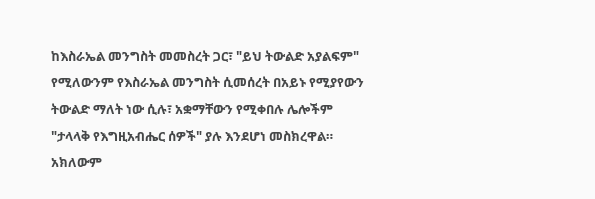ከእስራኤል መንግስት መመስረት ጋር፣ "ይህ ትውልድ አያልፍም" የሚለውንም የእስራኤል መንግስት ሲመሰረት በአይኑ የሚያየውን ትውልድ ማለት ነው ሲሉ፣ አቋማቸውን የሚቀበሉ ሌሎችም "ታላላቅ የእግዚአብሔር ሰዎች" ያሉ እንደሆነ መስክረዋል። አክለውም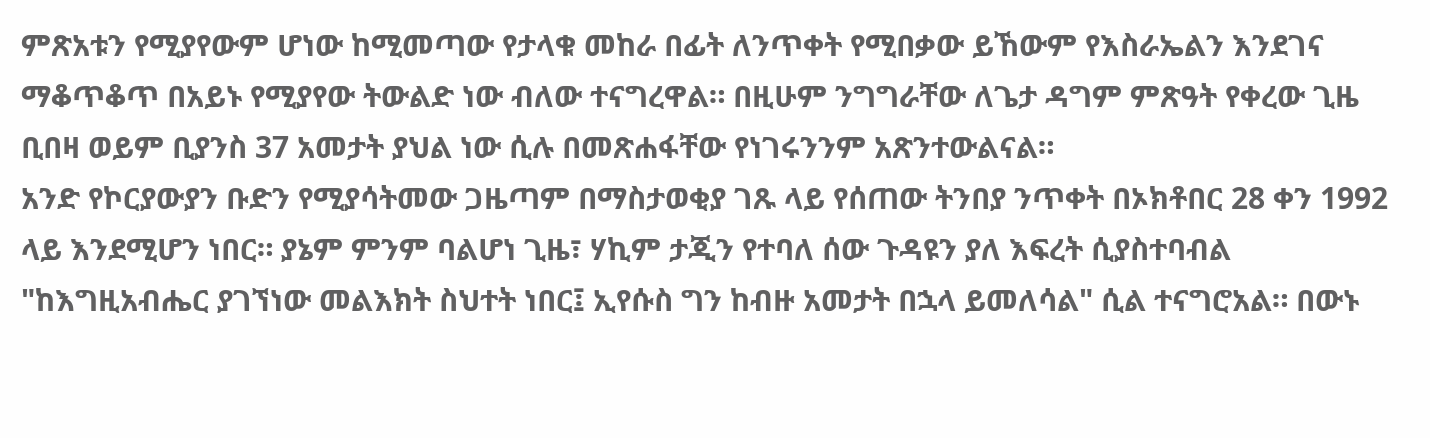ምጽአቱን የሚያየውም ሆነው ከሚመጣው የታላቁ መከራ በፊት ለንጥቀት የሚበቃው ይኸውም የእስራኤልን እንደገና ማቆጥቆጥ በአይኑ የሚያየው ትውልድ ነው ብለው ተናግረዋል። በዚሁም ንግግራቸው ለጌታ ዳግም ምጽዓት የቀረው ጊዜ ቢበዛ ወይም ቢያንስ 37 አመታት ያህል ነው ሲሉ በመጽሐፋቸው የነገሩንንም አጽንተውልናል።
አንድ የኮርያውያን ቡድን የሚያሳትመው ጋዜጣም በማስታወቂያ ገጹ ላይ የሰጠው ትንበያ ንጥቀት በኦክቶበር 28 ቀን 1992 ላይ እንደሚሆን ነበር። ያኔም ምንም ባልሆነ ጊዜ፣ ሃኪም ታጂን የተባለ ሰው ጉዳዩን ያለ እፍረት ሲያስተባብል "ከእግዚአብሔር ያገኘነው መልእክት ስህተት ነበር፤ ኢየሱስ ግን ከብዙ አመታት በኋላ ይመለሳል" ሲል ተናግሮአል። በውኑ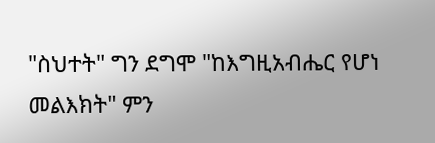"ስህተት" ግን ደግሞ "ከእግዚአብሔር የሆነ መልእክት" ምን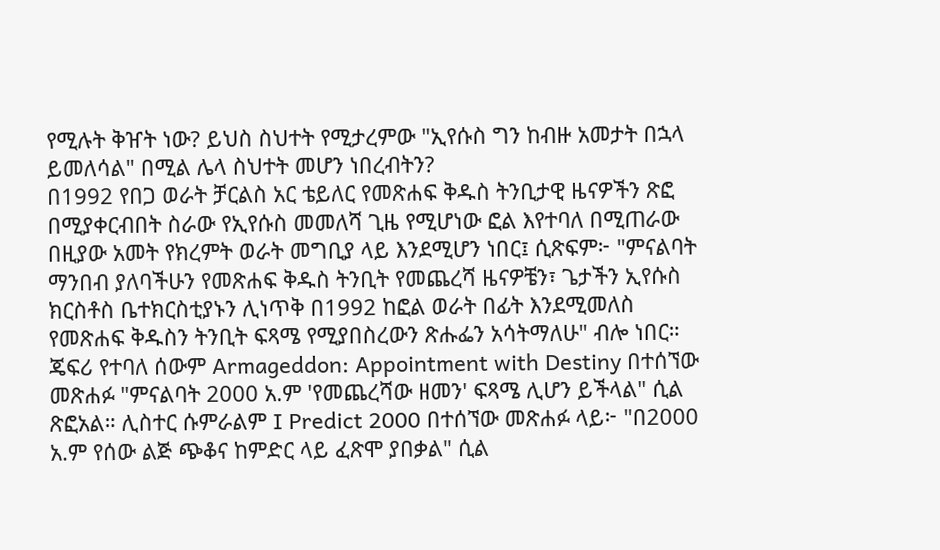የሚሉት ቅዠት ነው? ይህስ ስህተት የሚታረምው "ኢየሱስ ግን ከብዙ አመታት በኋላ ይመለሳል" በሚል ሌላ ስህተት መሆን ነበረብትን?
በ1992 የበጋ ወራት ቻርልስ አር ቴይለር የመጽሐፍ ቅዱስ ትንቢታዊ ዜናዎችን ጽፎ በሚያቀርብበት ስራው የኢየሱስ መመለሻ ጊዜ የሚሆነው ፎል እየተባለ በሚጠራው በዚያው አመት የክረምት ወራት መግቢያ ላይ እንደሚሆን ነበር፤ ሲጽፍም፦ "ምናልባት ማንበብ ያለባችሁን የመጽሐፍ ቅዱስ ትንቢት የመጨረሻ ዜናዎቼን፣ ጌታችን ኢየሱስ ክርስቶስ ቤተክርስቲያኑን ሊነጥቅ በ1992 ከፎል ወራት በፊት እንደሚመለስ የመጽሐፍ ቅዱስን ትንቢት ፍጻሜ የሚያበስረውን ጽሑፌን አሳትማለሁ" ብሎ ነበር።
ጄፍሪ የተባለ ሰውም Armageddon: Appointment with Destiny በተሰኘው መጽሐፉ "ምናልባት 2000 አ.ም 'የመጨረሻው ዘመን' ፍጻሜ ሊሆን ይችላል" ሲል ጽፎአል። ሊስተር ሱምራልም I Predict 2000 በተሰኘው መጽሐፉ ላይ፦ "በ2000 አ.ም የሰው ልጅ ጭቆና ከምድር ላይ ፈጽሞ ያበቃል" ሲል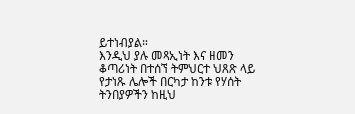ይተነብያል።
እንዲህ ያሉ መጻኢነት እና ዘመን ቆጣሪነት በተሰኘ ትምህርተ ህጸጽ ላይ የታነጹ ሌሎች በርካታ ከንቱ የሃሰት ትንበያዎችን ከዚህ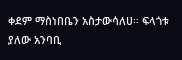ቀደም ማስነበቤን አስታውሳለሀ። ፍላጎቱ ያለው አንባቢ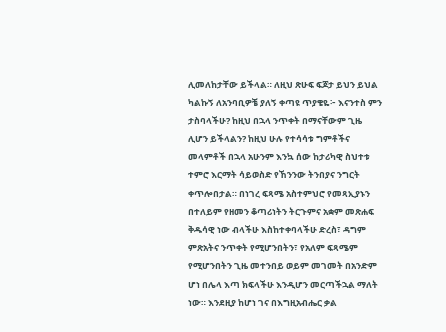ሊመለከታቸው ይችላል። ለዚህ ጽሁፍ ፍጆታ ይህን ይህል ካልኩኝ ለአንባቢዎቼ ያለኝ ቀጣዩ ጥያቄዬ፦ እናንተስ ምን ታስባላችሁ? ከዚህ በኋላ ንጥቀት በማናቸውም ጊዜ ሊሆን ይችላልን? ከዚህ ሁሉ የተሳሳቱ ግምቶችና መላምቶች በኋላ አሁንም እንኳ ሰው ከታሪካዊ ስህተቱ ተምሮ እርማት ሳይወስድ የኸንንው ትንበያና ንግርት ቀጥሎበታል። በነገረ ፍጻሜ አስተምህሮ የመጻኢያኑን በተለይም የዘመን ቆጣሪነትን ትርጉምና አቋም መጽሐፍ ቅዱሳዊ ነው ብላችሁ እስከተቀባላችሁ ድረስ፣ ዳግም ምጽአትና ንጥቀት የሚሆንበትን፣ የአለም ፍጻሜም የሚሆንበትን ጊዜ መተንበይ ወይም መገመት በአንድም ሆነ በሌላ እጣ ክፍላችሁ እንዲሆን መርጣችኋል ማለት ነው። እንደዚያ ከሆነ ገና በእግዚአብሔር ቃል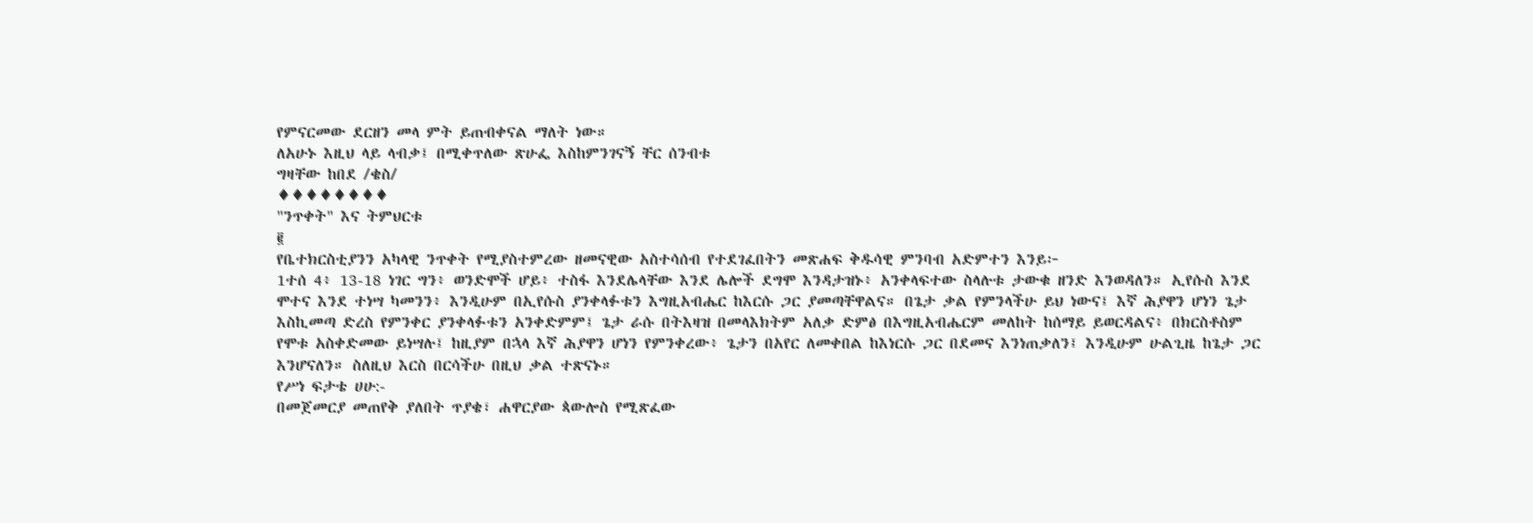የምናርመው ደርዘን መላ ምት ይጠብቀናል ማለት ነው።
ለአሁኑ እዚህ ላይ ላብቃ፤ በሚቀጥለው ጽሁፌ እስከምንገናኝ ቸር ሰንብቱ
ግዛቸው ከበደ /ቄስ/
♦♦♦♦♦♦♦♦
"ንጥቀት" እና ትምህርቱ
፪
የቤተክርስቲያንን አካላዊ ንጥቀት የሚያስተምረው ዘመናዊው አስተሳሰብ የተደገፈበትን መጽሐፍ ቅዱሳዊ ምንባብ አድምተን እንይ፦
1ተሰ 4፥ 13-18 ነገር ግን፥ ወንድሞች ሆይ፥ ተስፋ እንደሌላቸው እንደ ሌሎች ደግሞ እንዳታዝኑ፥ አንቀላፍተው ስላሉቱ ታውቁ ዘንድ እንወዳለን። ኢየሱስ እንደ ሞተና እንደ ተነሣ ካመንን፥ እንዲሁም በኢየሱስ ያንቀላፉቱን እግዚአብሔር ከእርሱ ጋር ያመጣቸዋልና። በጌታ ቃል የምንላችሁ ይህ ነውና፤ እኛ ሕያዋን ሆነን ጌታ እስኪመጣ ድረስ የምንቀር ያንቀላፉቱን አንቀድምም፤ ጌታ ራሱ በትእዛዝ በመላእክትም አለቃ ድምፅ በእግዚአብሔርም መለከት ከሰማይ ይወርዳልና፥ በክርስቶስም የሞቱ አስቀድመው ይነሣሉ፤ ከዚያም በኋላ እኛ ሕያዋን ሆነን የምንቀረው፥ ጌታን በአየር ለመቀበል ከእነርሱ ጋር በደመና እንነጠቃለን፤ እንዲሁም ሁልጊዜ ከጌታ ጋር እንሆናለን። ስለዚህ እርስ በርሳችሁ በዚህ ቃል ተጽናኑ።
የሥነ ፍታቴ ሀሁ:-
በመጀመርያ መጠየቅ ያለበት ጥያቄ፣ ሐዋርያው ጳውሎስ የሚጽፈው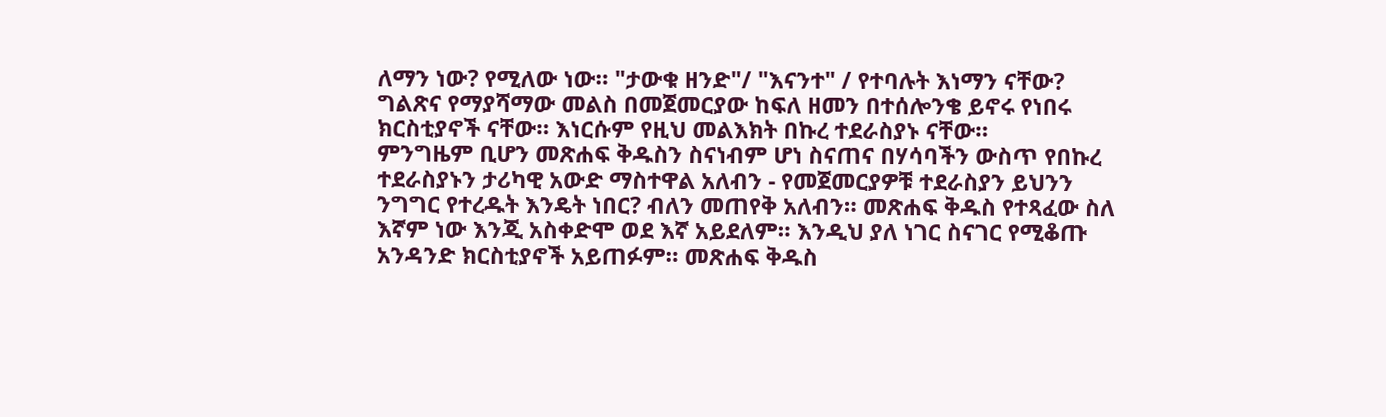ለማን ነው? የሚለው ነው። "ታውቁ ዘንድ"/ "እናንተ" / የተባሉት እነማን ናቸው? ግልጽና የማያሻማው መልስ በመጀመርያው ከፍለ ዘመን በተሰሎንቄ ይኖሩ የነበሩ ክርስቲያኖች ናቸው። እነርሱም የዚህ መልእክት በኩረ ተደራስያኑ ናቸው።
ምንግዜም ቢሆን መጽሐፍ ቅዱስን ስናነብም ሆነ ስናጠና በሃሳባችን ውስጥ የበኩረ ተደራስያኑን ታሪካዊ አውድ ማስተዋል አለብን - የመጀመርያዎቹ ተደራስያን ይህንን ንግግር የተረዱት እንዴት ነበር? ብለን መጠየቅ አለብን። መጽሐፍ ቅዱስ የተጻፈው ስለ እኛም ነው እንጂ አስቀድሞ ወደ እኛ አይደለም። እንዲህ ያለ ነገር ስናገር የሚቆጡ አንዳንድ ክርስቲያኖች አይጠፉም። መጽሐፍ ቅዱስ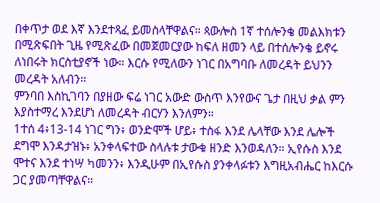በቀጥታ ወደ እኛ እንደተጻፈ ይመስላቸዋልና። ጳውሎስ 1ኛ ተሰሎንቄ መልእክቱን በሚጽፍበት ጊዜ የሚጽፈው በመጀመርያው ከፍለ ዘመን ላይ በተሰሎንቄ ይኖሩ ለነበሩት ክርስቲያኖች ነው። እርሱ የሚለውን ነገር በአግባቡ ለመረዳት ይህንን መረዳት አለብን።
ምንባበ እስኪገባን በያዘው ፍሬ ነገር አውድ ውስጥ እንየውና ጌታ በዚህ ቃል ምን እያስተማረ እንደሆነ ለመረዳት ብርሃን እንለምን።
1ተሰ 4፥13-14 ነገር ግን፥ ወንድሞች ሆይ፥ ተስፋ እንደ ሌላቸው እንደ ሌሎች ደግሞ እንዳታዝኑ፥ አንቀላፍተው ስላሉቱ ታውቁ ዘንድ እንወዳለን። ኢየሱስ እንደ ሞተና እንደ ተነሣ ካመንን፥ እንዲሁም በኢየሱስ ያንቀላፉቱን እግዚአብሔር ከእርሱ ጋር ያመጣቸዋልና።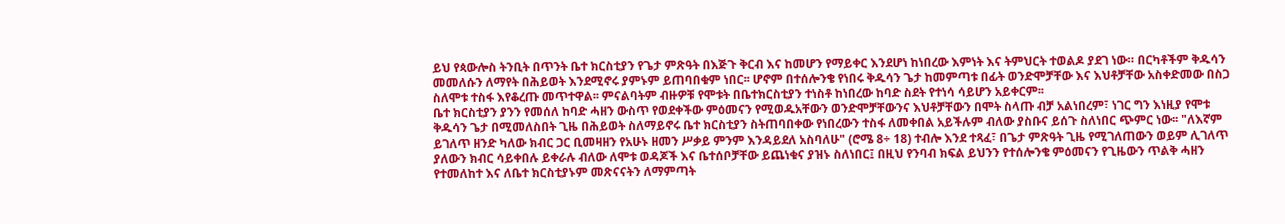ይህ የጳውሎስ ትንቢት በጥንት ቤተ ክርስቲያን የጌታ ምጽዓት በእጅጉ ቅርብ እና ከመሆን የማይቀር እንደሆነ ከነበረው እምነት እና ትምህርት ተወልዶ ያደገ ነው። በርካቶችም ቅዱሳን መመለሱን ለማየት በሕይወት እንደሚኖሩ ያምኑም ይጠባበቁም ነበር፡፡ ሆኖም በተሰሎንቄ የነበሩ ቅዱሳን ጌታ ከመምጣቱ በፊት ወንድሞቻቸው እና እህቶቻቸው አስቀድመው በስጋ ስለሞቱ ተስፋ እየቆረጡ መጥተዋል፡፡ ምናልባትም ብዙዎቹ የሞቱት በቤተክርስቲያን ተነስቶ ከነበረው ከባድ ስደት የተነሳ ሳይሆን አይቀርም፡፡
ቤተ ክርስቲያን ያንን የመሰለ ከባድ ሓዘን ውስጥ የወደቀችው ምዕመናን የሚወዱአቸውን ወንድሞቻቸውንና እህቶቻቸውን በሞት ስላጡ ብቻ አልነበረም፣ ነገር ግን እነዚያ የሞቱ ቅዱሳን ጌታ በሚመለስበት ጊዜ በሕይወት ስለማይኖሩ ቤተ ክርስቲያን ስትጠባበቀው የነበረውን ተስፋ ለመቀበል አይችሉም ብለው ያስቡና ይሰጉ ስለነበር ጭምር ነው፡፡ "ለእኛም ይገለጥ ዘንድ ካለው ክብር ጋር ቢመዛዘን የአሁኑ ዘመን ሥቃይ ምንም እንዳይደለ አስባለሁ" (ሮሜ 8÷ 18) ተብሎ እንደ ተጻፈ፣ በጌታ ምጽዓት ጊዜ የሚገለጠውን ወይም ሊገለጥ ያለውን ክብር ሳይቀበሉ ይቀራሉ ብለው ለሞቱ ወዳጆች እና ቤተሰቦቻቸው ይጨነቁና ያዝኑ ስለነበር፤ በዚህ የንባብ ክፍል ይህንን የተሰሎንቄ ምዕመናን የጊዜውን ጥልቅ ሓዘን የተመለከተ እና ለቤተ ክርስቲያኑም መጽናናትን ለማምጣት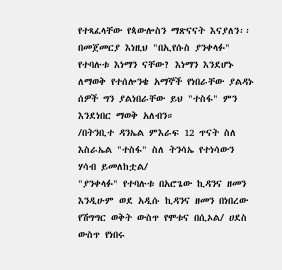የተጻፈላቸው የጳውሎስን ማጽናናት እናያለን፡፡
በመጀመርያ እነዚህ "በኢየሱስ ያንቀላፉ" የተባሉቱ እነማን ናቸው? እነማን እንደሆኑ ለማወቅ የተሰሎንቄ አማኞች የነበራቸው ያልዳኑ ሰዎች ግን ያልነበራቸው ይህ "ተስፋ" ምን እንደነበር ማወቅ አለብን።
/በትንቢተ ዳንኤል ምእራፍ 12 ጥናት ስለ እስራኤል "ተስፋ" ስለ ትንሳኤ የተነሳውን ሃሳብ ይመለከቷል/
"ያንቀላፉ" የተባሉቱ በአሮጌው ኪዳንና ዘመን እንዲሁም ወደ አዲሱ ኪዳንና ዘመን በነበረው የሽግግር ወቅት ውስጥ የሞቱና በሲኦል/ ሀደስ ውስጥ የነበሩ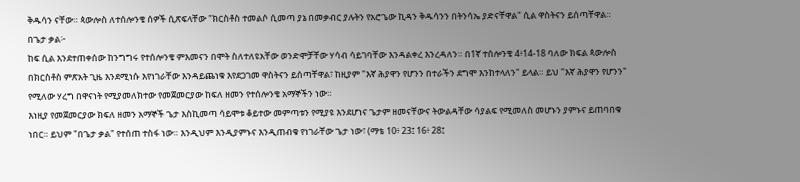ቅዱሳን ናቸው። ጳውሎስ ለተሰሎንቄ ሰዎች ሲጽፍላቸው "ክርስቶስ ተመልሶ ሲመጣ ያኔ በመቃብር ያሉትን የአሮጌው ኪዳን ቅዱሳንን በትንሳኤ ያድናቸዋል" ሲል ዋስትናን ይሰጣቸዋል።
በጌታ ቃል፦
ከፍ ሲል እንደተጠቀሰው ከንግግሩ የተሰሎንቄ ምእመናን በሞት ስለተለዩአቸው ወንድሞቻቸው ሃሳብ ሳይገባቸው እንዳልቀረ እንረዳለን። በ1ኛ ተሰሎንቄ 4፥14-18 ባለው ክፍል ጳውሎስ በክርስቶስ ምጽአት ጊዜ እንደሚነሱ እየነገራቸው እንዳይጨነቁ እየደጋገመ ዋስትናን ይሰጣቸዋል፣ ከዚያም "እኛ ሕያዋን የሆንን በተራችን ደግሞ እንከተላለን" ይላል። ይህ "እኛ ሕያዋን የሆንን" የሚለው ሃረግ በዋናነት የሚያመለክተው የመጀመርያው ከፍለ ዘመን የተሰሎንቄ አማኞችን ነው።
እነዚያ የመጀመርያው ክፍለ ዘመን አማኞች ጌታ እስኪመጣ ሳይሞቱ ቆይተው መምጣቱን የሚያዩ እንደሆነና ጌታም ዘመናቸውና ትውልዳቸው ሳያልፍ የሚመለስ መሆኑን ያምኑና ይጠባበቁ ነበር። ይህም "በጌታ ቃል" የተሰጠ ተስፋ ነው። እንዲህም እንዲያምኑና እንዲጠብቁ የነገራቸው ጌታ ነው፣ (ማቴ 10፥ 23፤ 16፥ 28፤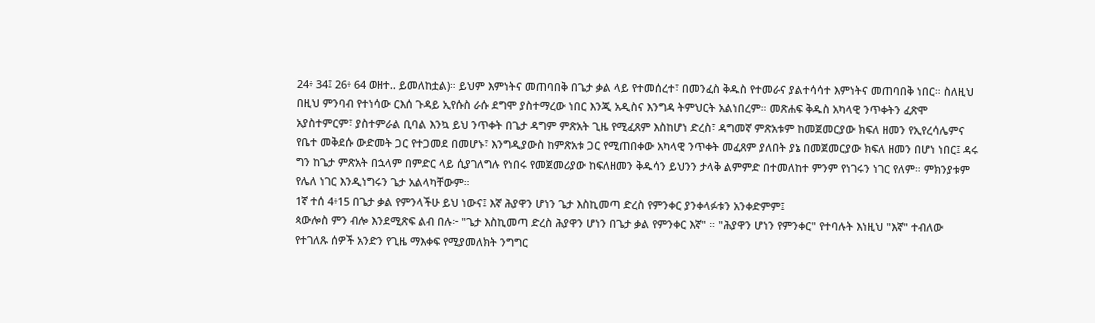24፥ 34፤ 26፥ 64 ወዘተ.. ይመለከቷል)። ይህም እምነትና መጠባበቅ በጌታ ቃል ላይ የተመሰረተ፣ በመንፈስ ቅዱስ የተመራና ያልተሳሳተ እምነትና መጠባበቅ ነበር። ስለዚህ በዚህ ምንባብ የተነሳው ርእሰ ጉዳይ ኢየሱስ ራሱ ደግሞ ያስተማረው ነበር እንጂ አዲስና እንግዳ ትምህርት አልነበረም። መጽሐፍ ቅዱስ አካላዊ ንጥቀትን ፈጽሞ አያስተምርም፣ ያስተምራል ቢባል እንኳ ይህ ንጥቀት በጌታ ዳግም ምጽአት ጊዜ የሚፈጸም እስከሆነ ድረስ፣ ዳግመኛ ምጽአቱም ከመጀመርያው ክፍለ ዘመን የኢየረሳሌምና የቤተ መቅደሱ ውድመት ጋር የተጋመደ በመሆኑ፣ እንግዲያውስ ከምጽአቱ ጋር የሚጠበቀው አካላዊ ንጥቀት መፈጸም ያለበት ያኔ በመጀመርያው ክፍለ ዘመን በሆነ ነበር፤ ዳሩ ግን ከጌታ ምጽአት በኋላም በምድር ላይ ሲያገለግሉ የነበሩ የመጀመሪያው ከፍለዘመን ቅዱሳን ይህንን ታላቅ ልምምድ በተመለከተ ምንም የነገሩን ነገር የለም። ምክንያቱም የሌለ ነገር እንዲነግሩን ጌታ አልላካቸውም።
1ኛ ተሰ 4፥15 በጌታ ቃል የምንላችሁ ይህ ነውና፤ እኛ ሕያዋን ሆነን ጌታ እስኪመጣ ድረስ የምንቀር ያንቀላፉቱን አንቀድምም፤
ጳውሎስ ምን ብሎ እንደሚጽፍ ልብ በሉ፦ "ጌታ እስኪመጣ ድረስ ሕያዋን ሆነን በጌታ ቃል የምንቀር እኛ" ። "ሕያዋን ሆነን የምንቀር" የተባሉት እነዚህ "እኛ" ተብለው የተገለጹ ሰዎች አንድን የጊዜ ማእቀፍ የሚያመለክት ንግግር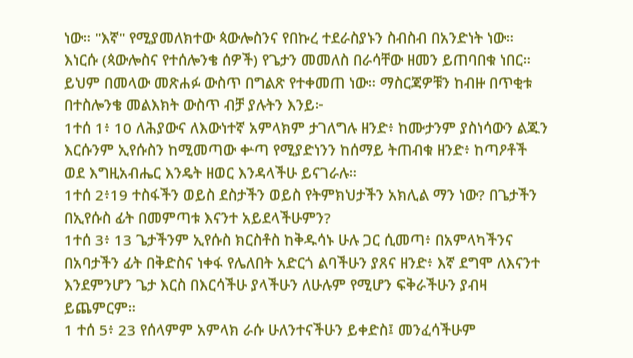ነው። "እኛ" የሚያመለክተው ጳውሎስንና የበኩረ ተደራስያኑን ስብስብ በአንድነት ነው። እነርሱ (ጳውሎስና የተሰሎንቄ ሰዎች) የጌታን መመለስ በራሳቸው ዘመን ይጠባበቁ ነበር። ይህም በመላው መጽሐፉ ውስጥ በግልጽ የተቀመጠ ነው። ማስርጃዎቹን ከብዙ በጥቂቱ በተስሎንቄ መልእክት ውስጥ ብቻ ያሉትን እንይ፦
1ተሰ 1፥ 10 ለሕያውና ለእውነተኛ አምላክም ታገለግሉ ዘንድ፥ ከሙታንም ያስነሳውን ልጁን እርሱንም ኢየሱስን ከሚመጣው ቍጣ የሚያድነንን ከሰማይ ትጠብቁ ዘንድ፥ ከጣዖቶች ወደ እግዚአብሔር እንዴት ዘወር እንዳላችሁ ይናገራሉ።
1ተሰ 2፥19 ተስፋችን ወይስ ደስታችን ወይስ የትምክህታችን አክሊል ማን ነው? በጌታችን በኢየሱስ ፊት በመምጣቱ እናንተ አይደላችሁምን?
1ተሰ 3፥ 13 ጌታችንም ኢየሱስ ክርስቶስ ከቅዱሳኑ ሁሉ ጋር ሲመጣ፥ በአምላካችንና በአባታችን ፊት በቅድስና ነቀፋ የሌለበት አድርጎ ልባችሁን ያጸና ዘንድ፥ እኛ ደግሞ ለእናንተ እንደምንሆን ጌታ እርስ በእርሳችሁ ያላችሁን ለሁሉም የሚሆን ፍቅራችሁን ያብዛ ይጨምርም።
1 ተሰ 5፥ 23 የሰላምም አምላክ ራሱ ሁለንተናችሁን ይቀድስ፤ መንፈሳችሁም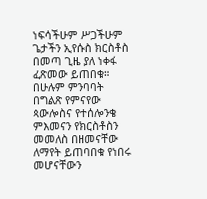ነፍሳችሁም ሥጋችሁም ጌታችን ኢየሱስ ክርስቶስ በመጣ ጊዜ ያለ ነቀፋ ፈጽመው ይጠበቁ።
በሁሉም ምንባባት በግልጽ የምናየው ጳውሎስና የተሰሎንቄ ምእመናን የክርስቶስን መመለስ በዘመናቸው ለማየት ይጠባበቁ የነበሩ መሆናቸውን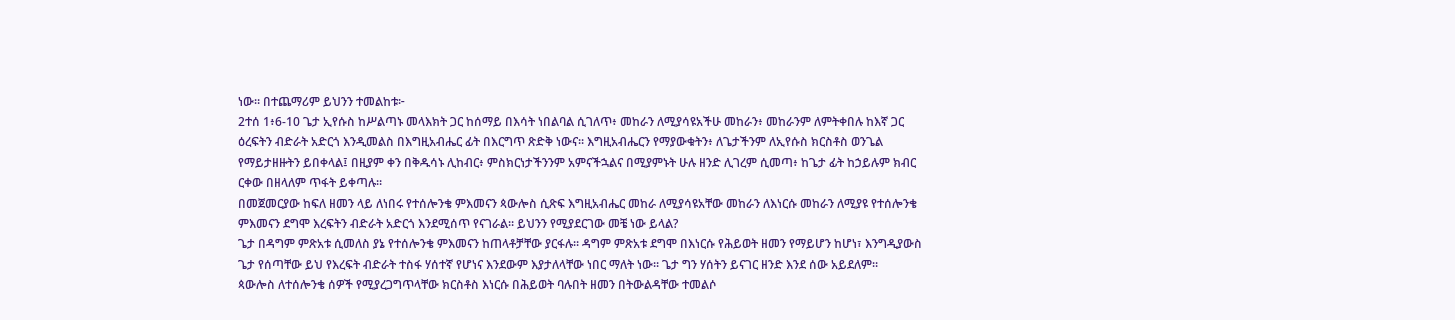ነው። በተጨማሪም ይህንን ተመልከቱ፦
2ተሰ 1፥6-10 ጌታ ኢየሱስ ከሥልጣኑ መላእክት ጋር ከሰማይ በእሳት ነበልባል ሲገለጥ፥ መከራን ለሚያሳዩአችሁ መከራን፥ መከራንም ለምትቀበሉ ከእኛ ጋር ዕረፍትን ብድራት አድርጎ እንዲመልስ በእግዚአብሔር ፊት በእርግጥ ጽድቅ ነውና። እግዚአብሔርን የማያውቁትን፥ ለጌታችንም ለኢየሱስ ክርስቶስ ወንጌል የማይታዘዙትን ይበቀላል፤ በዚያም ቀን በቅዱሳኑ ሊከብር፥ ምስክርነታችንንም አምናችኋልና በሚያምኑት ሁሉ ዘንድ ሊገረም ሲመጣ፥ ከጌታ ፊት ከኃይሉም ክብር ርቀው በዘላለም ጥፋት ይቀጣሉ።
በመጀመርያው ከፍለ ዘመን ላይ ለነበሩ የተሰሎንቄ ምእመናን ጳውሎስ ሲጽፍ እግዚአብሔር መከራ ለሚያሳዩአቸው መከራን ለእነርሱ መከራን ለሚያዩ የተሰሎንቄ ምእመናን ደግሞ እረፍትን ብድራት አድርጎ እንደሚሰጥ የናገራል። ይህንን የሚያደርገው መቼ ነው ይላል?
ጌታ በዳግም ምጽአቱ ሲመለስ ያኔ የተሰሎንቄ ምእመናን ከጠላቶቻቸው ያርፋሉ። ዳግም ምጽአቱ ደግሞ በእነርሱ የሕይወት ዘመን የማይሆን ከሆነ፣ እንግዲያውስ ጌታ የሰጣቸው ይህ የእረፍት ብድራት ተስፋ ሃሰተኛ የሆነና እንደውም እያታለላቸው ነበር ማለት ነው። ጌታ ግን ሃሰትን ይናገር ዘንድ እንደ ሰው አይደለም።
ጳውሎስ ለተሰሎንቄ ሰዎች የሚያረጋግጥላቸው ክርስቶስ እነርሱ በሕይወት ባሉበት ዘመን በትውልዳቸው ተመልሶ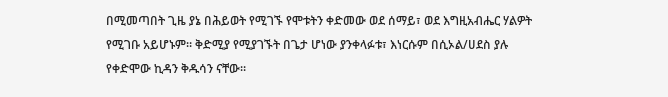በሚመጣበት ጊዜ ያኔ በሕይወት የሚገኙ የሞቱትን ቀድመው ወደ ሰማይ፣ ወደ እግዚአብሔር ሃልዎት የሚገቡ አይሆኑም። ቅድሚያ የሚያገኙት በጌታ ሆነው ያንቀላፉቱ፣ እነርሱም በሲኦል/ሀደስ ያሉ የቀድሞው ኪዳን ቅዱሳን ናቸው።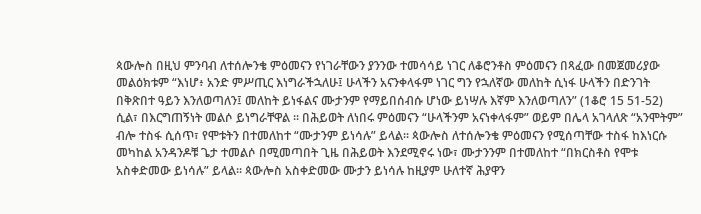ጳውሎስ በዚህ ምንባብ ለተሰሎንቄ ምዕመናን የነገራቸውን ያንንው ተመሳሳይ ነገር ለቆሮንቶስ ምዕመናን በጻፈው በመጀመሪያው መልዕክቱም “እነሆ፥ አንድ ምሥጢር እነግራችኋለሁ፤ ሁላችን አናንቀላፋም ነገር ግን የኋለኛው መለከት ሲነፋ ሁላችን በድንገት በቅጽበተ ዓይን እንለወጣለን፤ መለከት ይነፋልና ሙታንም የማይበሰብሱ ሆነው ይነሣሉ እኛም እንለወጣለን” (1ቆሮ 15 51-52) ሲል፣ በእርግጠኝነት መልሶ ይነግራቸዋል ፡፡ በሕይወት ለነበሩ ምዕመናን “ሁላችንም አናነቀላፋም” ወይም በሌላ አገላለጽ “አንሞትም” ብሎ ተስፋ ሲሰጥ፣ የሞቱትን በተመለከተ “ሙታንም ይነሳሉ” ይላል፡፡ ጳውሎስ ለተሰሎንቄ ምዕመናን የሚሰጣቸው ተስፋ ከእነርሱ መካከል አንዳንዶቹ ጌታ ተመልሶ በሚመጣበት ጊዜ በሕይወት እንደሚኖሩ ነው፣ ሙታንንም በተመለከተ “በክርስቶስ የሞቱ አስቀድመው ይነሳሉ” ይላል፡፡ ጳውሎስ አስቀድመው ሙታን ይነሳሉ ከዚያም ሁለተኛ ሕያዋን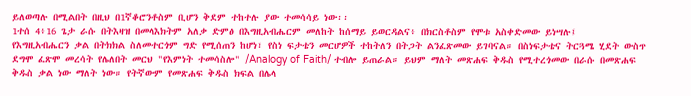ይለወጣሉ በሚልበት በዚህ በ1ኛቆሮንቶስም ቢሆን ቅደም ተከተሉ ያው ተመሳሳይ ነው፡፡
1ተሰ 4፥16 ጌታ ራሱ በትእዛዝ በመላእክትም አለቃ ድምፅ በእግዚአብሔርም መለከት ከሰማይ ይወርዳልና፥ በክርስቶስም የሞቱ አስቀድመው ይነሣሉ፤
የእግዚአብሔርን ቃል በትክክል ስለመተርጎም ግድ የሚሰጠን ከሆነ፣ የስነ ፍታቴን መርሆዎች ተከትለን በትጋት ልንፈጽመው ይገባናል። በስነፍታቴና ትርጓሜ ሂደት ውስጥ ደግሞ ፈጽሞ መረሳት የሌለበት መርህ "የእምነት ተመሳስሎ" /Analogy of Faith/ ተብሎ ይጠራል። ይህም ማለት መጽሐፍ ቅዱስ የሚተረጎመው በራሱ በመጽሐፍ ቅዱስ ቃል ነው ማለት ነው። የትኛውም የመጽሐፍ ቅዱስ ክፍል በሌላ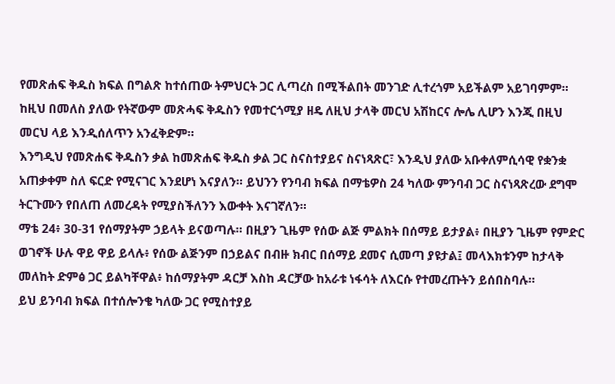የመጽሐፍ ቅዱስ ክፍል በግልጽ ከተሰጠው ትምህርት ጋር ሊጣረስ በሚችልበት መንገድ ሊተረጎም አይችልም አይገባምም። ከዚህ በመለስ ያለው የትኛውም መጽሓፍ ቅዱስን የመተርጎሚያ ዘዴ ለዚህ ታላቅ መርህ አሽከርና ሎሌ ሊሆን እንጂ በዚህ መርህ ላይ እንዲሰለጥን አንፈቅድም።
እንግዲህ የመጽሐፍ ቅዱስን ቃል ከመጽሐፍ ቅዱስ ቃል ጋር ስናስተያይና ስናነጻጽር፣ እንዲህ ያለው አቡቀለምሲሳዊ የቋንቋ አጠቃቀም ስለ ፍርድ የሚናገር እንደሆነ እናያለን። ይህንን የንባብ ክፍል በማቴዎስ 24 ካለው ምንባብ ጋር ስናነጻጽረው ደግሞ ትርጉሙን የበለጠ ለመረዳት የሚያስችለንን እውቀት እናገኛለን።
ማቴ 24፥ 30-31 የሰማያትም ኃይላት ይናወጣሉ። በዚያን ጊዜም የሰው ልጅ ምልክት በሰማይ ይታያል፥ በዚያን ጊዜም የምድር ወገኖች ሁሉ ዋይ ዋይ ይላሉ፥ የሰው ልጅንም በኃይልና በብዙ ክብር በሰማይ ደመና ሲመጣ ያዩታል፤ መላእክቱንም ከታላቅ መለከት ድምፅ ጋር ይልካቸዋል፥ ከሰማያትም ዳርቻ እስከ ዳርቻው ከአራቱ ነፋሳት ለእርሱ የተመረጡትን ይሰበስባሉ።
ይህ ይንባብ ክፍል በተሰሎንቄ ካለው ጋር የሚስተያይ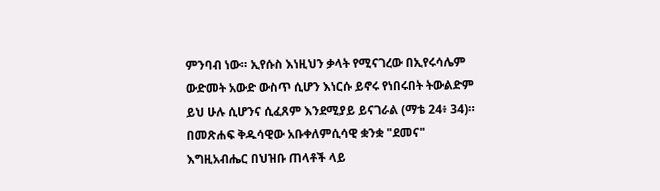ምንባብ ነው። ኢየሱስ እነዚህን ቃላት የሚናገረው በኢየሩሳሌም ውድመት አውድ ውስጥ ሲሆን እነርሱ ይኖሩ የነበሩበት ትውልድም ይህ ሁሉ ሲሆንና ሲፈጸም እንደሚያይ ይናገራል (ማቴ 24፥ 34)። በመጽሐፍ ቅዱሳዊው አቡቀለምሲሳዊ ቋንቋ "ደመና" እግዚአብሔር በህዝቡ ጠላቶች ላይ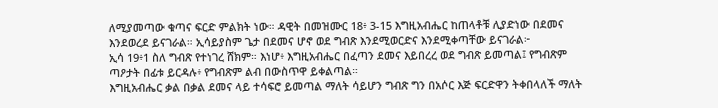ለሚያመጣው ቁጣና ፍርድ ምልክት ነው። ዳዊት በመዝሙር 18፥ 3-15 እግዚአብሔር ከጠላቶቹ ሊያድነው በደመና እንደወረደ ይናገራል። ኢሳይያስም ጌታ በደመና ሆኖ ወደ ግብጽ እንደሚወርድና እንደሚቀጣቸው ይናገራል፦
ኢሳ 19፥1 ስለ ግብጽ የተነገረ ሸክም። እነሆ፥ እግዚአብሔር በፈጣን ደመና እይበረረ ወደ ግብጽ ይመጣል፤ የግብጽም ጣዖታት በፊቱ ይርዳሉ፥ የግብጽም ልብ በውስጥዋ ይቀልጣል።
እግዚአብሔር ቃል በቃል ደመና ላይ ተሳፍሮ ይመጣል ማለት ሳይሆን ግብጽ ግን በአሶር እጅ ፍርድዋን ትቀበላለች ማለት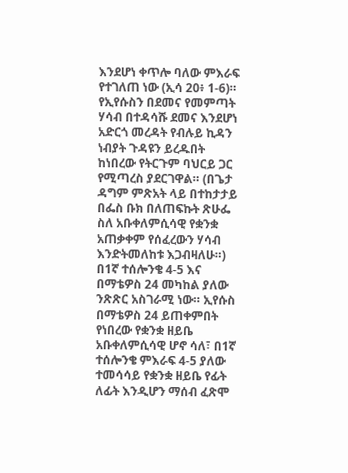እንደሆነ ቀጥሎ ባለው ምእራፍ የተገለጠ ነው (ኢሳ 20፥ 1-6)። የኢየሱስን በደመና የመምጣት ሃሳብ በተዳሳሹ ደመና እንደሆነ አድርጎ መረዳት የብሉይ ኪዳን ነብያት ጉዳዩን ይረዱበት ከነበረው የትርጉም ባህርይ ጋር የሚጣረስ ያደርገዋል። (በጌታ ዳግም ምጽአት ላይ በተከታታይ በፌስ ቡክ በለጠፍኩት ጽሁፌ ስለ አቡቀለምሲሳዊ የቋንቋ አጠቃቀም የሰፈረውን ሃሳብ እንድትመለከቱ እጋብዛለሁ።)
በ1ኛ ተሰሎንቄ 4-5 እና በማቴዎስ 24 መካከል ያለው ንጽጽር አስገራሚ ነው። ኢየሱስ በማቴዎስ 24 ይጠቀምበት የነበረው የቋንቋ ዘይቤ አቡቀለምሲሳዊ ሆኖ ሳለ፣ በ1ኛ ተሰሎንቄ ምእራፍ 4-5 ያለው ተመሳሳይ የቋንቋ ዘይቤ የፊት ለፊት እንዲሆን ማሰብ ፈጽሞ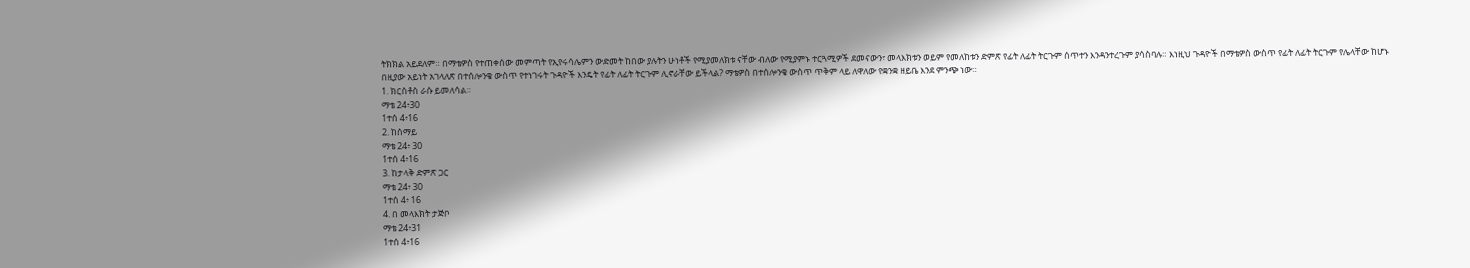ትክክል አይደለም። በማቴዎስ የተጠቀሰው መምጣት የኢየሩሳሌምን ውድመት ከበው ያሉትን ሁነቶች የሚያመለክቱ ናቸው ብለው የሚያምኑ ተርጓሚዎች ደመናውን፣ መላእክቱን ወይም የመለከቱን ድምጽ የፊት ለፊት ትርጉም ሰጥተን እንዳንተረጉም ያሳስባሉ። እነዚህ ጉዳዮች በማቴዎስ ውስጥ የፊት ለፊት ትርጉም የሌላቸው ከሆኑ በዚያው አይነት አገላለጽ በተሰሎንቄ ውስጥ የተነገሩት ጉዳዮች እንዴት የፊት ለፊት ትርጉም ሊኖራቸው ይችላል? ማቴዎስ በተሰሎንቄ ውስጥ ጥቅም ላይ ለዋለው የቋንቋ ዘይቤ እንደ ምንጭ ነው።
1. ክርስቶስ ራሱ ይመለሳል።
ማቴ 24፥30
1ተሰ 4፥16
2. ከሰማይ
ማቴ 24፥ 30
1ተሰ 4፥16
3. ከታላቅ ድምጽ ጋር
ማቴ 24፥ 30
1ተሰ 4፥ 16
4. በ መላእክት ታጅቦ
ማቴ 24፥31
1ተሰ 4፥16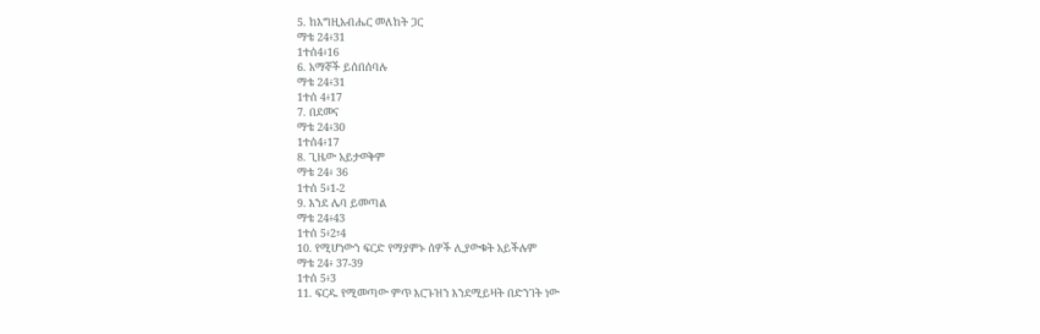5. ከእግዚአብሔር መለከት ጋር
ማቴ 24፥31
1ተሰ4፥16
6. አማኞች ይሰበሰባሉ
ማቴ 24፥31
1ተሰ 4፥17
7. በደመና
ማቴ 24፥30
1ተሰ4፥17
8. ጊዜው አይታወቅም
ማቴ 24፥ 36
1ተሰ 5፥1-2
9. እንደ ሌባ ይመጣል
ማቴ 24፥43
1ተሰ 5፥2፣4
10. የሚሆነውን ፍርድ የማያምኑ ሰዎች ሊያውቁት አይችሉም
ማቴ 24፥ 37-39
1ተሰ 5፥3
11. ፍርዱ የሚመጣው ምጥ እርጉዝን እንደሚይዛት በድንገት ነው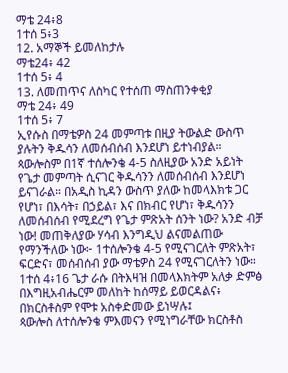ማቴ 24፥8
1ተሰ 5፥3
12. አማኞች ይመለከታሉ
ማቴ24፥ 42
1ተሰ 5፥ 4
13. ለመጠጥና ለስካር የተሰጠ ማስጠንቀቂያ
ማቴ 24፥ 49
1ተሰ 5፥ 7
ኢየሱስ በማቴዎስ 24 መምጣቱ በዚያ ትውልድ ውስጥ ያሉትን ቅዱሳን ለመሰብሰብ እንደሆነ ይተነብያል። ጳውሎስም በ1ኛ ተሰሎንቄ 4-5 ስለዚያው አንድ አይነት የጌታ መምጣት ሲናገር ቅዱሳንን ለመሰብሰብ እንደሆነ ይናገራል። በአዲስ ኪዳን ውስጥ ያለው ከመላእክቱ ጋር የሆነ፣ በእሳት፣ በኃይል፣ እና በክብር የሆነ፣ ቅዱሳንን ለመሰብሰብ የሚደረግ የጌታ ምጽአት ሰንት ነው? አንድ ብቻ ነው! መጠቅለያው ሃሳብ እንግዲህ ልናመልጠው የማንችለው ነው፦ 1ተሰሎንቄ 4-5 የሚናገርለት ምጽአት፣ ፍርድና፣ መሰብሰብ ያው ማቴዎስ 24 የሚናገርለትን ነው።
1ተሰ 4፥16 ጌታ ራሱ በትእዛዝ በመላእክትም አለቃ ድምፅ በእግዚአብሔርም መለከት ከሰማይ ይወርዳልና፥ በክርስቶስም የሞቱ አስቀድመው ይነሣሉ፤
ጳውሎስ ለተሰሎንቄ ምእመናን የሚነግራቸው ክርስቶስ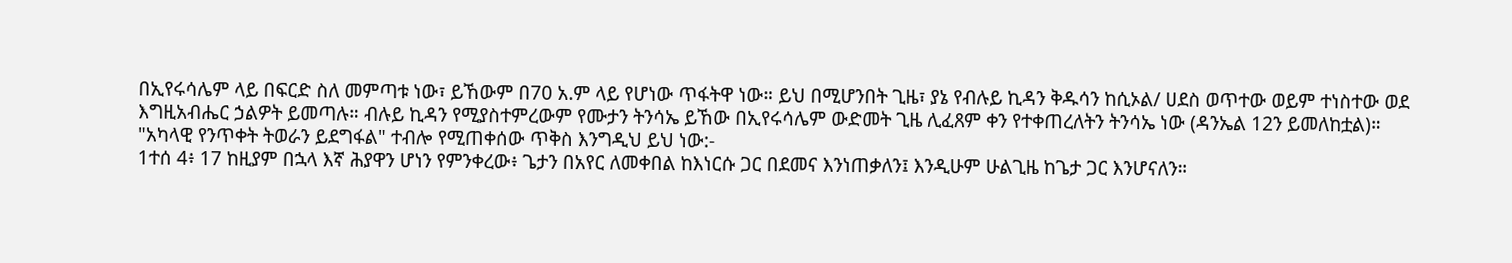በኢየሩሳሌም ላይ በፍርድ ስለ መምጣቱ ነው፣ ይኸውም በ70 አ.ም ላይ የሆነው ጥፋትዋ ነው። ይህ በሚሆንበት ጊዜ፣ ያኔ የብሉይ ኪዳን ቅዱሳን ከሲኦል/ ሀደስ ወጥተው ወይም ተነስተው ወደ እግዚአብሔር ኃልዎት ይመጣሉ። ብሉይ ኪዳን የሚያስተምረውም የሙታን ትንሳኤ ይኸው በኢየሩሳሌም ውድመት ጊዜ ሊፈጸም ቀን የተቀጠረለትን ትንሳኤ ነው (ዳንኤል 12ን ይመለከቷል)።
"አካላዊ የንጥቀት ትወራን ይደግፋል" ተብሎ የሚጠቀሰው ጥቅስ እንግዲህ ይህ ነው:-
1ተሰ 4፥ 17 ከዚያም በኋላ እኛ ሕያዋን ሆነን የምንቀረው፥ ጌታን በአየር ለመቀበል ከእነርሱ ጋር በደመና እንነጠቃለን፤ እንዲሁም ሁልጊዜ ከጌታ ጋር እንሆናለን።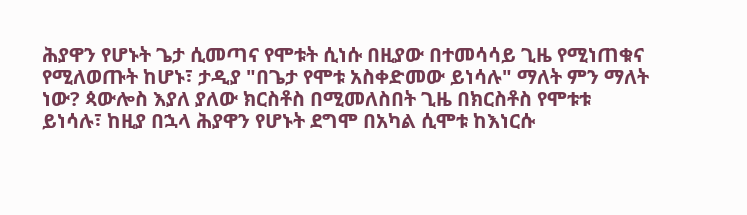ሕያዋን የሆኑት ጌታ ሲመጣና የሞቱት ሲነሱ በዚያው በተመሳሳይ ጊዜ የሚነጠቁና የሚለወጡት ከሆኑ፣ ታዲያ "በጌታ የሞቱ አስቀድመው ይነሳሉ" ማለት ምን ማለት ነው? ጳውሎስ እያለ ያለው ክርስቶስ በሚመለስበት ጊዜ በክርስቶስ የሞቱቱ ይነሳሉ፣ ከዚያ በኋላ ሕያዋን የሆኑት ደግሞ በአካል ሲሞቱ ከእነርሱ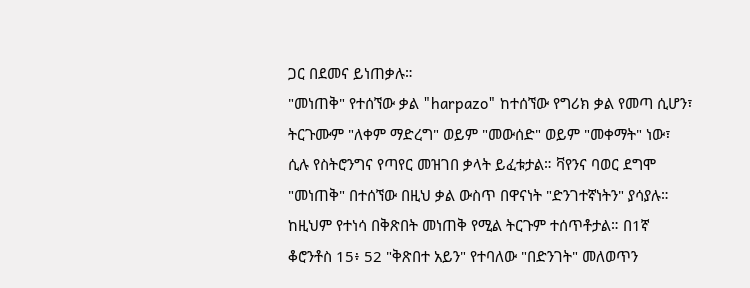ጋር በደመና ይነጠቃሉ።
"መነጠቅ" የተሰኘው ቃል "harpazo" ከተሰኘው የግሪክ ቃል የመጣ ሲሆን፣ ትርጉሙም "ለቀም ማድረግ" ወይም "መውሰድ" ወይም "መቀማት" ነው፣ ሲሉ የስትሮንግና የጣየር መዝገበ ቃላት ይፈቱታል። ቫየንና ባወር ደግሞ "መነጠቅ" በተሰኘው በዚህ ቃል ውስጥ በዋናነት "ድንገተኛነትን" ያሳያሉ። ከዚህም የተነሳ በቅጽበት መነጠቅ የሚል ትርጉም ተሰጥቶታል። በ1ኛ ቆሮንቶስ 15፥ 52 "ቅጽበተ አይን" የተባለው "በድንገት" መለወጥን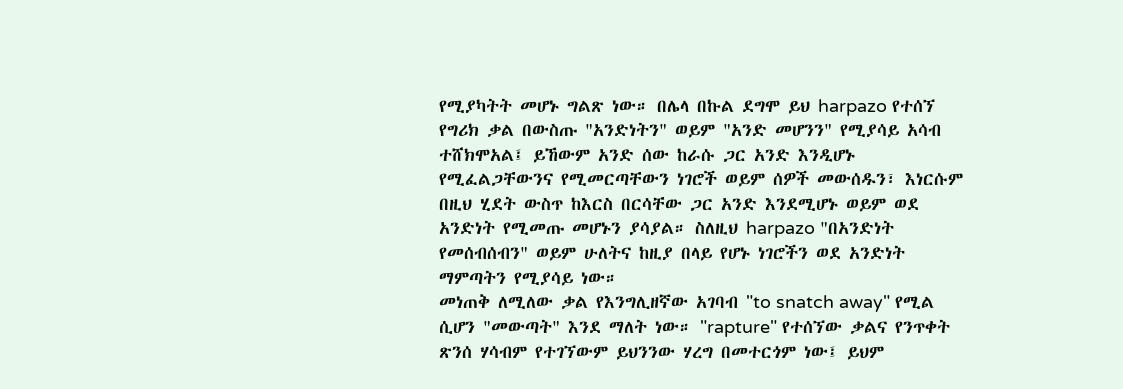የሚያካትት መሆኑ ግልጽ ነው። በሌላ በኩል ደግሞ ይህ harpazo የተሰኘ የግሪክ ቃል በውስጡ "አንድነትን" ወይም "አንድ መሆንን" የሚያሳይ አሳብ ተሸክሞአል፤ ይኸውም አንድ ሰው ከራሱ ጋር አንድ እንዲሆኑ የሚፈልጋቸውንና የሚመርጣቸውን ነገሮች ወይም ሰዎች መውሰዱን፣ እነርሱም በዚህ ሂደት ውስጥ ከእርስ በርሳቸው ጋር አንድ እንደሚሆኑ ወይም ወደ አንድነት የሚመጡ መሆኑን ያሳያል። ስለዚህ harpazo "በአንድነት የመሰብሰብን" ወይም ሁለትና ከዚያ በላይ የሆኑ ነገሮችን ወደ አንድነት ማምጣትን የሚያሳይ ነው።
መነጠቅ ለሚለው ቃል የእንግሊዘኛው አገባብ "to snatch away" የሚል ሲሆን "መውጣት" እንደ ማለት ነው። "rapture" የተሰኘው ቃልና የንጥቀት ጽንሰ ሃሳብም የተገኘውም ይህንንው ሃረግ በመተርጎም ነው፤ ይህም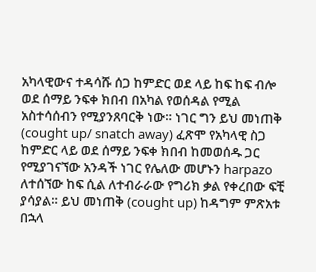አካላዊውና ተዳሳሹ ሰጋ ከምድር ወደ ላይ ከፍ ከፍ ብሎ ወደ ሰማይ ንፍቀ ክበብ በአካል የወሰዳል የሚል አስተሳሰብን የሚያንጸባርቅ ነው። ነገር ግን ይህ መነጠቅ (cought up/ snatch away) ፈጽሞ የአካላዊ ስጋ ከምድር ላይ ወደ ሰማይ ንፍቀ ክበብ ከመወሰዱ ጋር የሚያገናኘው አንዳች ነገር የሌለው መሆኑን harpazo ለተሰኘው ከፍ ሲል ለተብራራው የግሪክ ቃል የቀረበው ፍቺ ያሳያል። ይህ መነጠቅ (cought up) ከዳግም ምጽአቱ በኋላ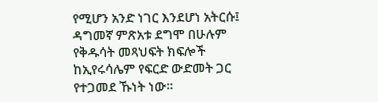የሚሆን አንድ ነገር እንደሆነ አትርሱ፤ ዳግመኛ ምጽአቱ ደግሞ በሁሉም የቅዱሳት መጻህፍት ክፍሎች ከኢየሩሳሌም የፍርድ ውድመት ጋር የተጋመደ ኹነት ነው።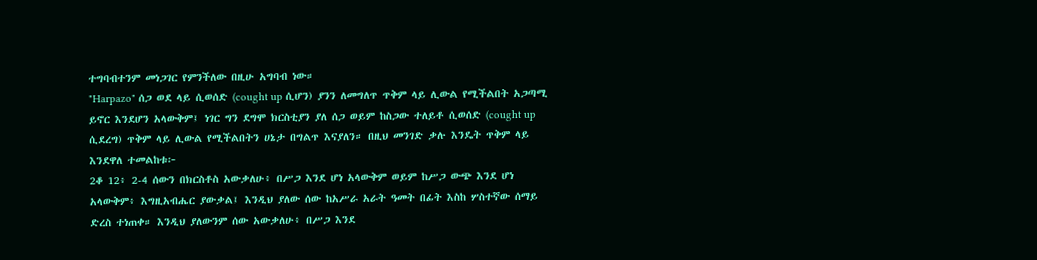ተግባብተንም መነጋገር የምንችለው በዚሁ አግባብ ነው።
"Harpazo" ሰጋ ወደ ላይ ሲወሰድ (cought up ሲሆን) ያንን ለመግለጥ ጥቅም ላይ ሊውል የሚችልበት አጋጣሚ ይኖር እንደሆን አላውቅም፤ ነገር ግን ደግሞ ክርስቲያን ያለ ሰጋ ወይም ከስጋው ተለይቶ ሲወሰድ (cought up ሲደረግ) ጥቅም ላይ ሊውል የሚችልበትን ሀኔታ በግልጥ እናያለን። በዚህ መንገድ ቃሉ እንዴት ጥቅም ላይ እንደዋለ ተመልከቱ፦
2ቆ 12፥ 2-4 ሰውን በክርስቶስ አውቃለሁ፥ በሥጋ እንደ ሆነ አላውቅም ወይም ከሥጋ ውጭ እንደ ሆነ አላውቅም፥ እግዚአብሔር ያውቃል፤ እንዲህ ያለው ሰው ከአሥራ አራት ዓመት በፊት እስከ ሦስተኛው ሰማይ ድረስ ተነጠቀ። እንዲህ ያለውንም ሰው አውቃለሁ፥ በሥጋ እንደ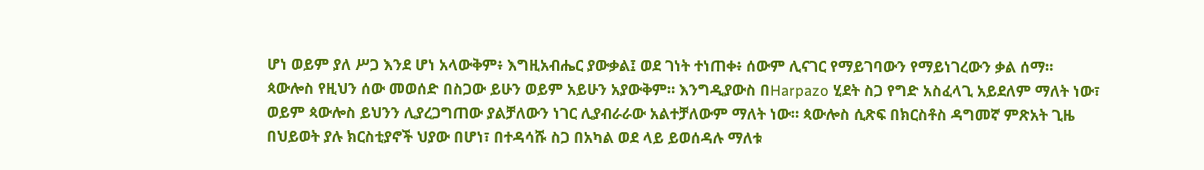ሆነ ወይም ያለ ሥጋ እንደ ሆነ አላውቅም፥ እግዚአብሔር ያውቃል፤ ወደ ገነት ተነጠቀ፥ ሰውም ሊናገር የማይገባውን የማይነገረውን ቃል ሰማ።
ጳውሎስ የዚህን ሰው መወሰድ በስጋው ይሁን ወይም አይሁን አያውቅም። እንግዲያውስ በHarpazo ሂደት ስጋ የግድ አስፈላጊ አይደለም ማለት ነው፣ ወይም ጳውሎስ ይህንን ሊያረጋግጠው ያልቻለውን ነገር ሊያብራራው አልተቻለውም ማለት ነው። ጳውሎስ ሲጽፍ በክርስቶስ ዳግመኛ ምጽአት ጊዜ በህይወት ያሉ ክርስቲያኖች ህያው በሆነ፣ በተዳሳሹ ስጋ በአካል ወደ ላይ ይወሰዳሉ ማለቱ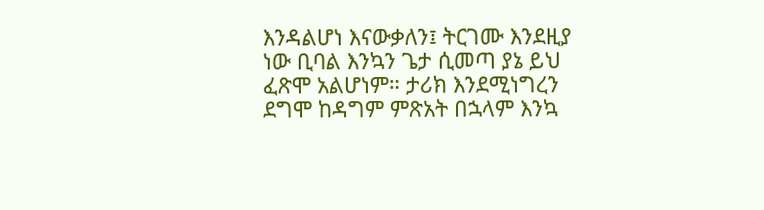እንዳልሆነ እናውቃለን፤ ትርገሙ እንደዚያ ነው ቢባል እንኳን ጌታ ሲመጣ ያኔ ይህ ፈጽሞ አልሆነም። ታሪክ እንደሚነግረን ደግሞ ከዳግም ምጽአት በኋላም እንኳ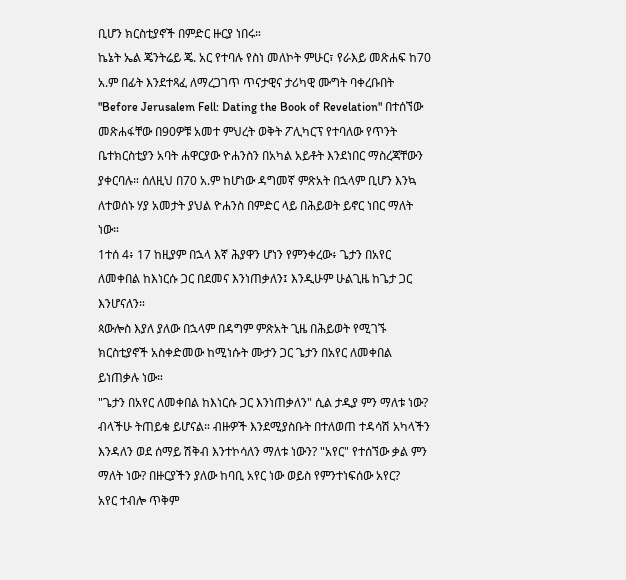ቢሆን ክርስቲያኖች በምድር ዙርያ ነበሩ።
ኬኔት ኤል ጄንትሬይ ጄ. አር የተባሉ የስነ መለኮት ምሁር፣ የራእይ መጽሐፍ ከ70 አ.ም በፊት እንደተጻፈ ለማረጋገጥ ጥናታዊና ታሪካዊ ሙግት ባቀረቡበት "Before Jerusalem Fell: Dating the Book of Revelation" በተሰኘው መጽሐፋቸው በ90ዎቹ አመተ ምህረት ወቅት ፖሊካርፕ የተባለው የጥንት ቤተክርስቲያን አባት ሐዋርያው ዮሐንስን በአካል አይቶት እንደነበር ማስረጃቸውን ያቀርባሉ። ሰለዚህ በ70 አ.ም ከሆነው ዳግመኛ ምጽአት በኋላም ቢሆን እንኳ ለተወሰኑ ሃያ አመታት ያህል ዮሐንስ በምድር ላይ በሕይወት ይኖር ነበር ማለት ነው።
1ተሰ 4፥ 17 ከዚያም በኋላ እኛ ሕያዋን ሆነን የምንቀረው፥ ጌታን በአየር ለመቀበል ከእነርሱ ጋር በደመና እንነጠቃለን፤ እንዲሁም ሁልጊዜ ከጌታ ጋር እንሆናለን።
ጳውሎስ እያለ ያለው በኋላም በዳግም ምጽአት ጊዜ በሕይወት የሚገኙ ክርስቲያኖች አስቀድመው ከሚነሱት ሙታን ጋር ጌታን በአየር ለመቀበል ይነጠቃሉ ነው።
"ጌታን በአየር ለመቀበል ከእነርሱ ጋር እንነጠቃለን" ሲል ታዲያ ምን ማለቱ ነው? ብላችሁ ትጠይቁ ይሆናል። ብዙዎች እንደሚያስቡት በተለወጠ ተዳሳሽ አካላችን እንዳለን ወደ ሰማይ ሽቅብ እንተኮሳለን ማለቱ ነውን? "አየር" የተሰኘው ቃል ምን ማለት ነው? በዙርያችን ያለው ከባቢ አየር ነው ወይስ የምንተነፍሰው አየር?
አየር ተብሎ ጥቅም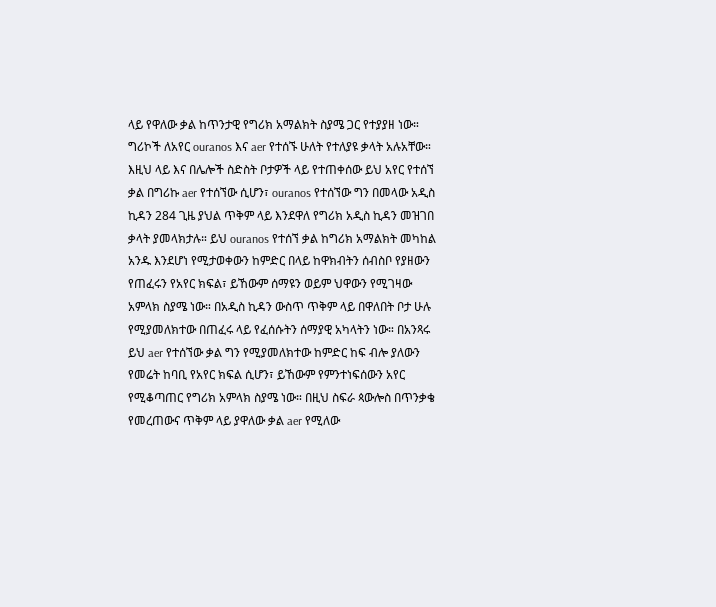ላይ የዋለው ቃል ከጥንታዊ የግሪክ አማልክት ስያሜ ጋር የተያያዘ ነው። ግሪኮች ለአየር ouranos እና aer የተሰኙ ሁለት የተለያዩ ቃላት አሉአቸው። እዚህ ላይ እና በሌሎች ስድስት ቦታዎች ላይ የተጠቀሰው ይህ አየር የተሰኘ ቃል በግሪኩ aer የተሰኘው ሲሆን፣ ouranos የተሰኘው ግን በመላው አዲስ ኪዳን 284 ጊዜ ያህል ጥቅም ላይ እንደዋለ የግሪክ አዲስ ኪዳን መዝገበ ቃላት ያመላክታሉ። ይህ ouranos የተሰኘ ቃል ከግሪክ አማልክት መካከል አንዱ እንደሆነ የሚታወቀውን ከምድር በላይ ከዋክብትን ሰብስቦ የያዘውን የጠፈሩን የአየር ክፍል፣ ይኸውም ሰማዩን ወይም ህዋውን የሚገዛው አምላክ ስያሜ ነው። በአዲስ ኪዳን ውስጥ ጥቅም ላይ በዋለበት ቦታ ሁሉ የሚያመለክተው በጠፈሩ ላይ የፈሰሱትን ሰማያዊ አካላትን ነው። በአንጻሩ ይህ aer የተሰኘው ቃል ግን የሚያመለክተው ከምድር ከፍ ብሎ ያለውን የመሬት ከባቢ የአየር ክፍል ሲሆን፣ ይኸውም የምንተነፍሰውን አየር የሚቆጣጠር የግሪክ አምላክ ስያሜ ነው። በዚህ ስፍራ ጳውሎስ በጥንቃቄ የመረጠውና ጥቅም ላይ ያዋለው ቃል aer የሚለው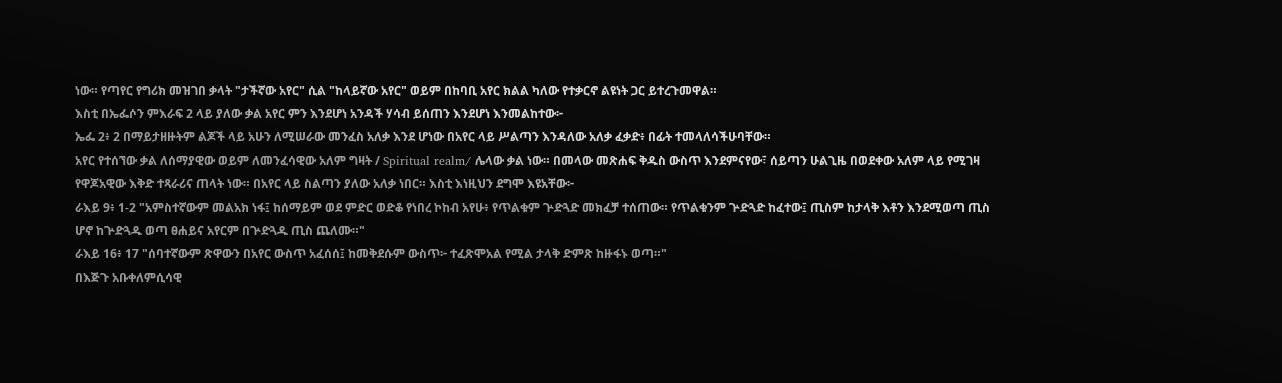ነው። የጣየር የግሪክ መዝገበ ቃላት "ታችኛው አየር" ሲል "ከላይኛው አየር" ወይም በከባቢ አየር ክልል ካለው የተቃርኖ ልዩነት ጋር ይተረጉመዋል።
እስቲ በኤፌሶን ምእራፍ 2 ላይ ያለው ቃል አየር ምን እንደሆነ አንዳች ሃሳብ ይሰጠን እንደሆነ እንመልከተው፦
ኤፌ 2፥ 2 በማይታዘዙትም ልጆች ላይ አሁን ለሚሠራው መንፈስ አለቃ እንደ ሆነው በአየር ላይ ሥልጣን እንዳለው አለቃ ፈቃድ፥ በፊት ተመላለሳችሁባቸው።
አየር የተሰኘው ቃል ለሰማያዊው ወይም ለመንፈሳዊው አለም ግዛት / Spiritual realm/ ሌላው ቃል ነው። በመላው መጽሐፍ ቅዱስ ውስጥ እንደምናየው፣ ሰይጣን ሁልጊዜ በወደቀው አለም ላይ የሚገዛ የዋጆአዊው እቅድ ተጻራሪና ጠላት ነው። በአየር ላይ ስልጣን ያለው አለቃ ነበር። እስቲ እነዚህን ደግሞ እዩአቸው፦
ራእይ 9፥ 1-2 "አምስተኛውም መልአክ ነፋ፤ ከሰማይም ወደ ምድር ወድቆ የነበረ ኮከብ አየሁ፥ የጥልቁም ጕድጓድ መክፈቻ ተሰጠው። የጥልቁንም ጕድጓድ ከፈተው፤ ጢስም ከታላቅ እቶን እንደሚወጣ ጢስ ሆኖ ከጕድጓዱ ወጣ ፀሐይና አየርም በጕድጓዱ ጢስ ጨለሙ።"
ራእይ 16፥ 17 "ሰባተኛውም ጽዋውን በአየር ውስጥ አፈሰሰ፤ ከመቅደሱም ውስጥ፦ ተፈጽሞአል የሚል ታላቅ ድምጽ ከዙፋኑ ወጣ።"
በእጅጉ አቡቀለምሲሳዊ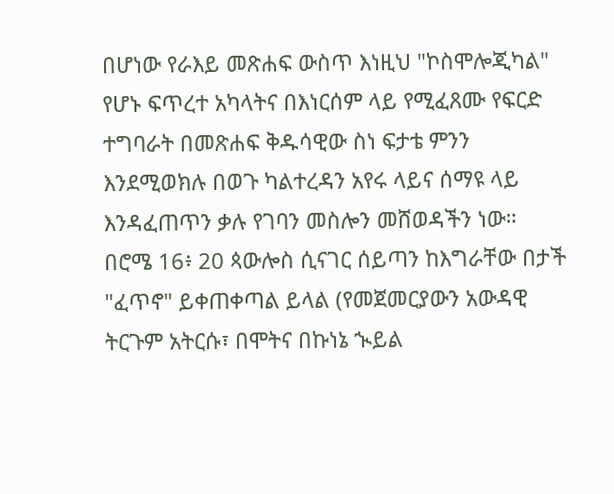በሆነው የራእይ መጽሐፍ ውስጥ እነዚህ "ኮስሞሎጂካል" የሆኑ ፍጥረተ አካላትና በእነርሰም ላይ የሚፈጸሙ የፍርድ ተግባራት በመጽሐፍ ቅዱሳዊው ስነ ፍታቴ ምንን እንደሚወክሉ በወጉ ካልተረዳን አየሩ ላይና ሰማዩ ላይ እንዳፈጠጥን ቃሉ የገባን መስሎን መሸወዳችን ነው።
በሮሜ 16፥ 20 ጳውሎስ ሲናገር ሰይጣን ከእግራቸው በታች "ፈጥኖ" ይቀጠቀጣል ይላል (የመጀመርያውን አውዳዊ ትርጉም አትርሱ፣ በሞትና በኩነኔ ኊይል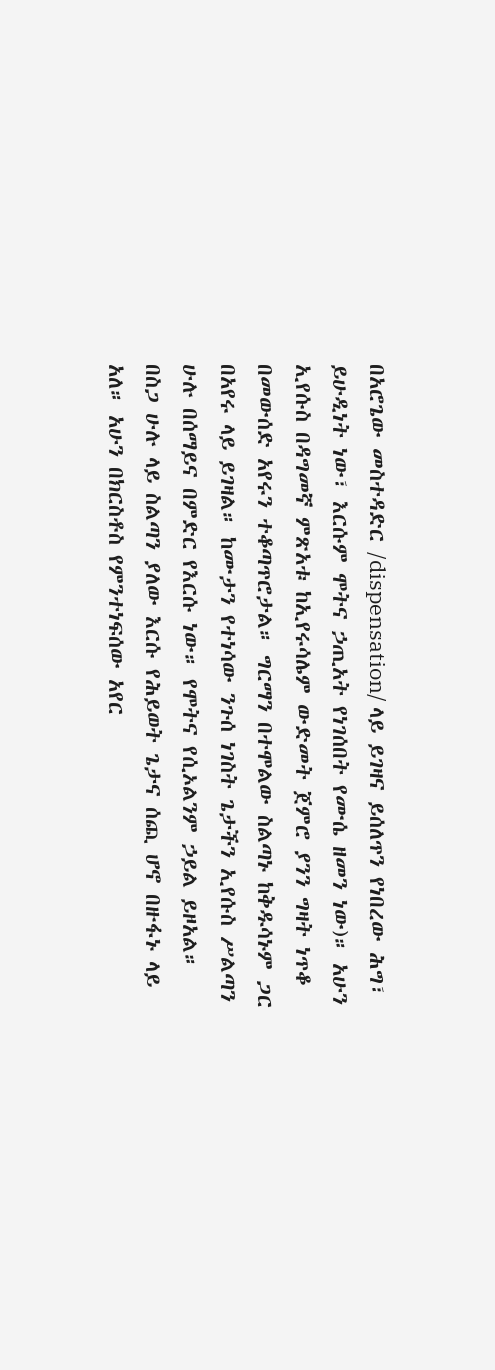በአሮጌው መስተዳድር /dispensation/ ላይ ይገዛና ይሰለጥን የነበረው ሕግ፣ ይሁዲነት ነው፣ እርሱም ሞትና ኃጢአት የነገሰበት የሙሴ ዘመን ነው)። አሁን ኢየሱስ በዳግመኛ ምጽአቱ ከኢየሩሳሌም ውድመት ጀምሮ ያንን ግዛት ነጥቆ በመውሰድ አየሩን ተቆጣጥሮታል። ግርማን በተሞልው ስልጣኑ ከቅዱሳኑም ጋር በአየሩ ላይ ይገዛል። ከሙታን የተነሳው ንጉሰ ነገስት ጌታችን ኢየሱስ ሥልጣን ሁሉ በሰማይና በምድር የእርሱ ነው። የሞትና የሲኦልንም ኃይል ይዞአል። በስጋ ሁሉ ላይ ስልጣን ያለው እርሱ የሕይወት ጌታና ሰጪ ሆኖ በዙፋኑ ላይ አለ። አሁን በክርስቶስ የምንተነፍሰው አየር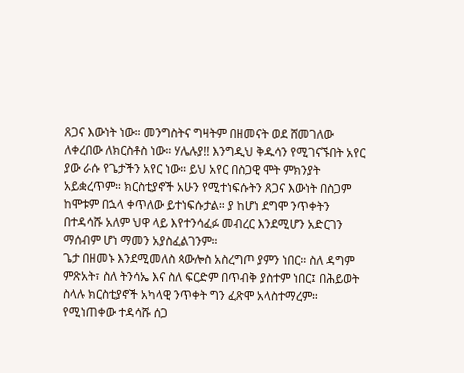ጸጋና እውነት ነው። መንግስትና ግዛትም በዘመናት ወደ ሸመገለው ለቀረበው ለክርስቶስ ነው። ሃሌሉያ!! እንግዲህ ቅዱሳን የሚገናኙበት አየር ያው ራሱ የጌታችን አየር ነው። ይህ አየር በስጋዊ ሞት ምክንያት አይቋረጥም። ክርስቲያኖች አሁን የሚተነፍሱትን ጸጋና እውነት በስጋም ከሞቱም በኋላ ቀጥለው ይተነፍሱታል። ያ ከሆነ ደግሞ ንጥቀትን በተዳሳሹ አለም ህዋ ላይ እየተንሳፈፉ መብረር እንደሚሆን አድርገን ማሰብም ሆነ ማመን አያስፈልገንም።
ጌታ በዘመኑ እንደሚመለስ ጳውሎስ አስረግጦ ያምን ነበር። ስለ ዳግም ምጽአት፣ ስለ ትንሳኤ እና ስለ ፍርድም በጥብቅ ያስተም ነበር፤ በሕይወት ስላሉ ክርስቲያኖች አካላዊ ንጥቀት ግን ፈጽሞ አላስተማረም።
የሚነጠቀው ተዳሳሹ ሰጋ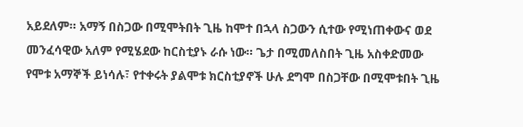አይደለም። አማኝ በስጋው በሚሞትበት ጊዜ ከሞተ በኋላ ስጋውን ሲተው የሚነጠቀውና ወደ መንፈሳዊው አለም የሚሄደው ከርስቲያኑ ራሱ ነው። ጌታ በሚመለስበት ጊዜ አስቀድመው የሞቱ አማኞች ይነሳሉ፣ የተቀሩት ያልሞቱ ክርስቲያኖች ሁሉ ደግሞ በስጋቸው በሚሞቱበት ጊዜ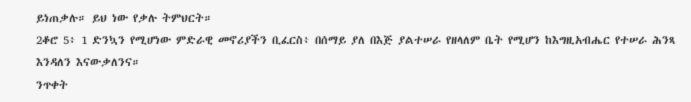ይነጠቃሉ። ይህ ነው የቃሉ ትምህርት።
2ቆሮ 5፥ 1 ድንኳን የሚሆነው ምድራዊ መኖሪያችን ቢፈርስ፥ በሰማይ ያለ በእጅ ያልተሠራ የዘላለም ቤት የሚሆን ከእግዚአብሔር የተሠራ ሕንጻ እንዳለን እናውቃለንና።
ንጥቀት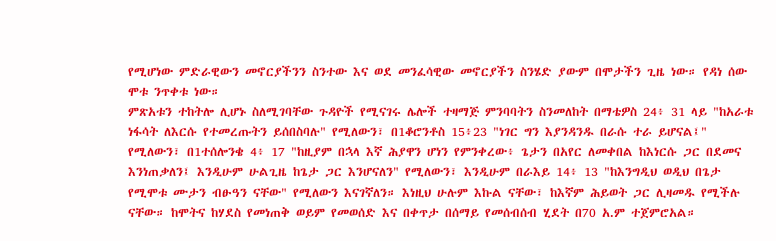የሚሆነው ምድራዊውን መኖርያችንን ስንተው እና ወደ መንፈሳዊው መኖርያችን ስንሄድ ያውም በሞታችን ጊዜ ነው። የዳነ ሰው ሞቱ ንጥቀቱ ነው።
ምጽአቱን ተከትሎ ሊሆኑ ስለሚገባቸው ጉዳዮች የሚናገሩ ሌሎች ተዛማጅ ምንባባትን ስንመለከት በማቴዎስ 24፥ 31 ላይ "ከአራቱ ነፋሳት ለእርሱ የተመረጡትን ይሰበስባሉ" የሚለውን፣ በ1ቆሮንቶስ 15፥23 "ነገር ግን እያንዳንዱ በራሱ ተራ ይሆናል፤" የሚለውን፣ በ1ተሰሎንቄ 4፥ 17 "ከዚያም በኋላ እኛ ሕያዋን ሆነን የምንቀረው፥ ጌታን በአየር ለመቀበል ከእነርሱ ጋር በደመና እንነጠቃለን፤ እንዲሁም ሁልጊዜ ከጌታ ጋር እንሆናለን" የሚለውን፣ እንዲሁም በራእይ 14፥ 13 "ከእንግዲህ ወዲህ በጌታ የሚሞቱ ሙታን ብፁዓን ናቸው" የሚለውን እናገኛለን። እነዚህ ሁሉም እኩል ናቸው፣ ከእኛም ሕይወት ጋር ሊዛመዱ የሚችሉ ናቸው። ከሞትና ከሃደስ የመነጠቅ ወይም የመወሰድ እና በቀጥታ በሰማይ የመሰብሰብ ሂደት በ70 አ.ም ተጀምሮአል።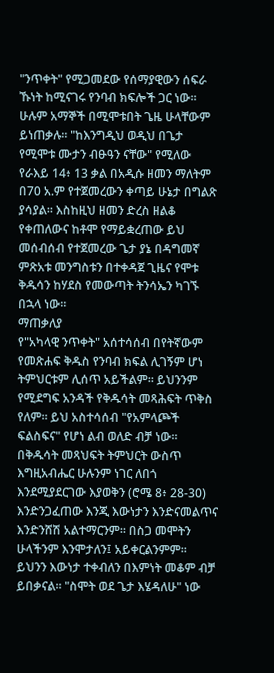"ንጥቀት" የሚጋመደው የሰማያዊውን ሰፍራ ኹነት ከሚናገሩ የንባብ ክፍሎች ጋር ነው። ሁሉም አማኞች በሚሞቱበት ጌዜ ሁላቸውም ይነጠቃሉ። "ከእንግዲህ ወዲህ በጌታ የሚሞቱ ሙታን ብፁዓን ናቸው" የሚለው የራእይ 14፥ 13 ቃል በአዲሱ ዘመን ማለትም በ70 አ.ም የተጀመረውን ቀጣይ ሁኔታ በግልጽ ያሳያል። እስከዚህ ዘመን ድረስ ዘልቆ የቀጠለውና ከቶሞ የማይቋረጠው ይህ መሰብሰብ የተጀመረው ጌታ ያኔ በዳግመኛ ምጽአቱ መንግስቱን በተቀዳጀ ጊዜና የሞቱ ቅዱሳን ከሃደስ የመውጣት ትንሳኤን ካገኙ በኋላ ነው።
ማጠቃለያ
የ"አካላዊ ንጥቀት" አሰተሳሰብ በየትኛውም የመጽሐፍ ቅዱስ የንባብ ክፍል ሊገኝም ሆነ ትምህርቱም ሊሰጥ አይችልም። ይህንንም የሚደግፍ አንዳች የቅዱሳት መጻሕፍት ጥቅስ የለም። ይህ አስተሳሰብ "የአምላጮች ፍልስፍና" የሆነ ልብ ወለድ ብቻ ነው። በቅዱሳት መጻህፍት ትምህርት ውስጥ እግዚአብሔር ሁሉንም ነገር ለበጎ እንደሚያደርገው እያወቅን (ሮሜ 8፥ 28-30) እንድንጋፈጠው እንጂ እውነታን እንድናመልጥና እንድንሸሽ አልተማርንም። በስጋ መሞትን ሁላችንም እንሞታለን፤ አይቀርልንምም። ይህንን እውነታ ተቀብለን በእምነት መቆም ብቻ ይበቃናል። "ስሞት ወደ ጌታ እሄዳለሁ" ነው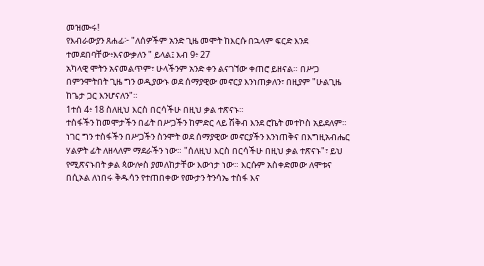መዝሙሩ!
የእብራውያን ጸሐፊ፦ "ለሰዎችም አንድ ጊዜ መሞት ከእርሱ በኋላም ፍርድ እንደ ተመደበባቸው፥እናውቃለን " ይላል፤ እብ 9፥ 27
አካላዊ ሞትን አናመልጥም፣ ሁላችንም አንድ ቀን ልናገኘው ቀጠሮ ይዘናል። በሥጋ በምንሞትበት ጊዜ ግን ወዲያውኑ ወደ ሰማያዊው መኖርያ እንነጠቃለን፣ በዚያም "ሁልጊዜ ከጌታ ጋር እንሆናለን"።
1ተሰ 4፥ 18 ስለዚህ እርስ በርሳችሁ በዚህ ቃል ተጽናኑ።
ተስፋችን ከመሞታችን በፊት በሥጋችን ከምድር ላይ ሽቅብ እንደ ሮኬት መተኮስ አይደለም። ነገር ግን ተስፋችን በሥጋችን ስንሞት ወደ ሰማያዊው መኖርያችን እንነጠቅና በእግዚአብሔር ሃልዎት ፊት ለዘላለም ማደራችን ነው። "ሰለዚህ እርስ በርሳችሁ በዚህ ቃል ተጽናኑ"፣ ይህ የሚጽናኑበት ቃል ጳውሎስ ያመለከታቸው እውነታ ነው። እርሱም አስቀድመው ለሞቱና በሲኦል ለነበሩ ቅዱሳን የተጠበቀው የሙታን ትንሳኤ ተስፋ እና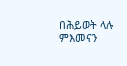በሕይወት ላሉ ምእመናን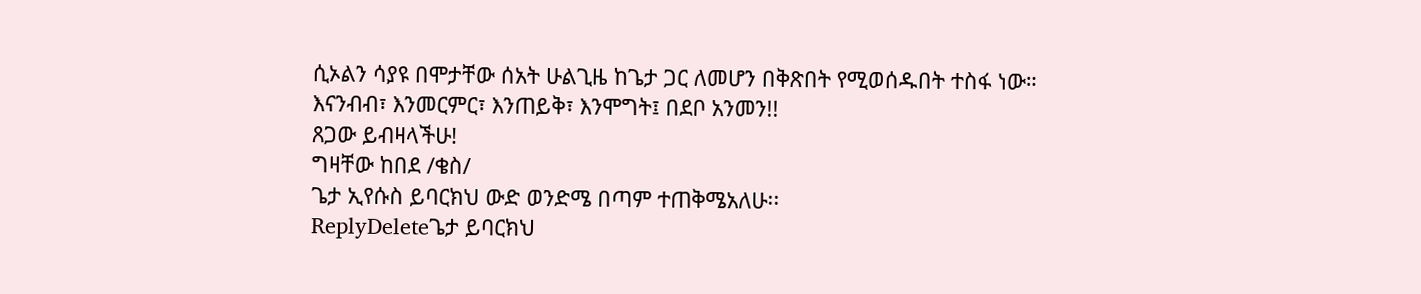ሲኦልን ሳያዩ በሞታቸው ሰአት ሁልጊዜ ከጌታ ጋር ለመሆን በቅጽበት የሚወሰዱበት ተስፋ ነው።
እናንብብ፣ እንመርምር፣ እንጠይቅ፣ እንሞግት፤ በደቦ አንመን!!
ጸጋው ይብዛላችሁ!
ግዛቸው ከበደ /ቄስ/
ጌታ ኢየሱስ ይባርክህ ውድ ወንድሜ በጣም ተጠቅሜአለሁ፡፡
ReplyDeleteጌታ ይባርክህ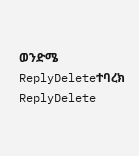ወንድሜ
ReplyDeleteተባረክ
ReplyDelete